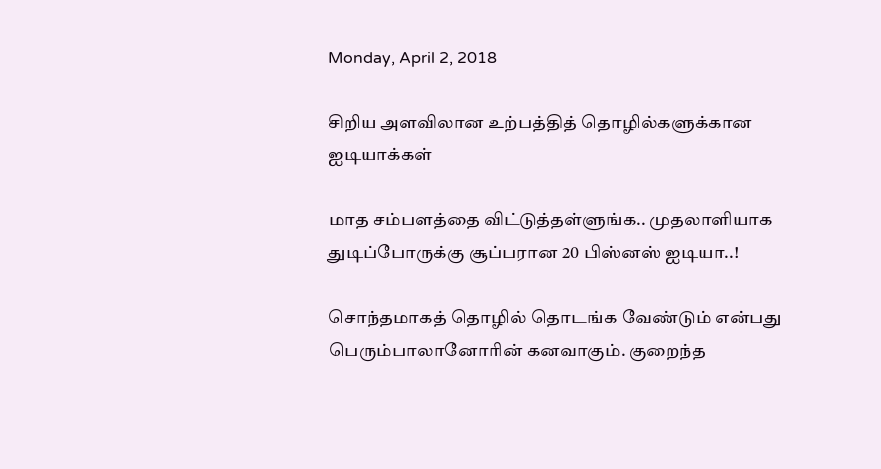Monday, April 2, 2018

சிறிய அளவிலான உற்பத்தித் தொழில்களுக்கான ஐடியாக்கள்

மாத சம்பளத்தை விட்டுத்தள்ளுங்க.. முதலாளியாக துடிப்போருக்கு சூப்பரான 20 பிஸ்னஸ் ஐடியா..!

சொந்தமாகத் தொழில் தொடங்க வேண்டும் என்பது பெரும்பாலானோரின் கனவாகும். குறைந்த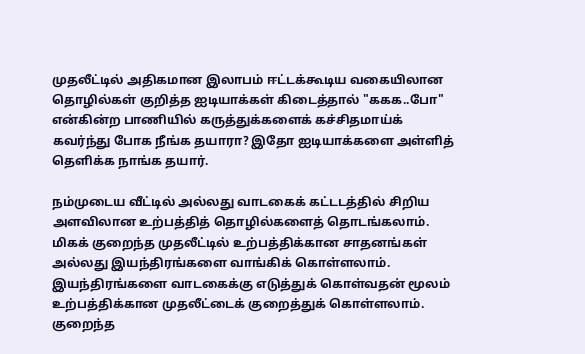முதலீட்டில் அதிகமான இலாபம் ஈட்டக்கூடிய வகையிலான தொழில்கள் குறித்த ஐடியாக்கள் கிடைத்தால் "ககக..போ" என்கின்ற பாணியில் கருத்துக்களைக் கச்சிதமாய்க் கவர்ந்து போக நீங்க தயாரா? இதோ ஐடியாக்களை அள்ளித் தெளிக்க நாங்க தயார்.

நம்முடைய வீட்டில் அல்லது வாடகைக் கட்டடத்தில் சிறிய அளவிலான உற்பத்தித் தொழில்களைத் தொடங்கலாம். மிகக் குறைந்த முதலீட்டில் உற்பத்திக்கான சாதனங்கள் அல்லது இயந்திரங்களை வாங்கிக் கொள்ளலாம். இயந்திரங்களை வாடகைக்கு எடுத்துக் கொள்வதன் மூலம் உற்பத்திக்கான முதலீட்டைக் குறைத்துக் கொள்ளலாம். குறைந்த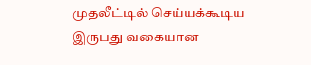முதலீட்டில் செய்யக்கூடிய இருபது வகையான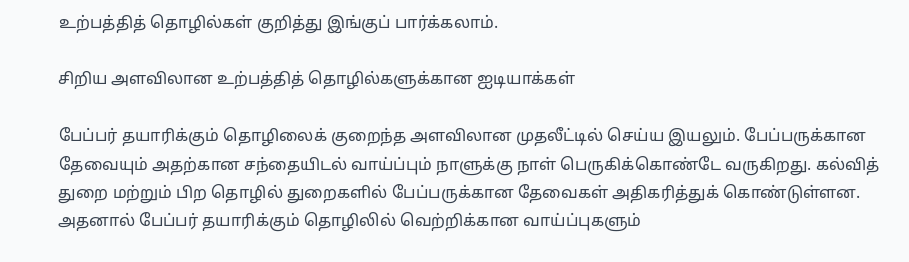உற்பத்தித் தொழில்கள் குறித்து இங்குப் பார்க்கலாம்.

சிறிய அளவிலான உற்பத்தித் தொழில்களுக்கான ஐடியாக்கள்

பேப்பர் தயாரிக்கும் தொழிலைக் குறைந்த அளவிலான முதலீட்டில் செய்ய இயலும். பேப்பருக்கான தேவையும் அதற்கான சந்தையிடல் வாய்ப்பும் நாளுக்கு நாள் பெருகிக்கொண்டே வருகிறது. கல்வித் துறை மற்றும் பிற தொழில் துறைகளில் பேப்பருக்கான தேவைகள் அதிகரித்துக் கொண்டுள்ளன. அதனால் பேப்பர் தயாரிக்கும் தொழிலில் வெற்றிக்கான வாய்ப்புகளும்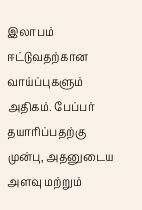இலாபம் ஈட்டுவதற்கான வாய்ப்புகளும் அதிகம். பேப்பர் தயாரிப்பதற்கு முன்பு, அதனுடைய அளவு மற்றும்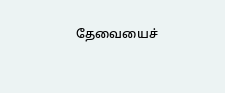தேவையைச்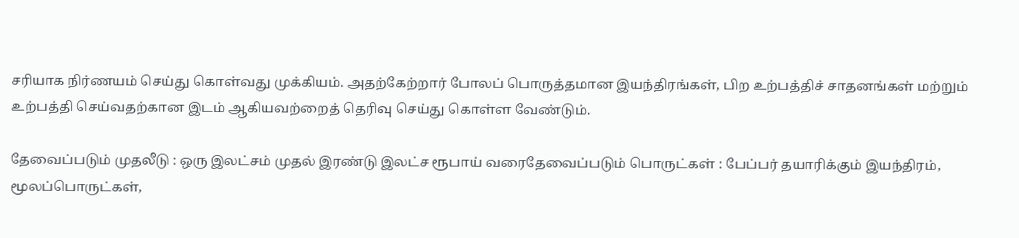சரியாக நிர்ணயம் செய்து கொள்வது முக்கியம். அதற்கேற்றார் போலப் பொருத்தமான இயந்திரங்கள், பிற உற்பத்திச் சாதனங்கள் மற்றும் உற்பத்தி செய்வதற்கான இடம் ஆகியவற்றைத் தெரிவு செய்து கொள்ள வேண்டும்.

தேவைப்படும் முதலீடு : ஒரு இலட்சம் முதல் இரண்டு இலட்ச ரூபாய் வரைதேவைப்படும் பொருட்கள் : பேப்பர் தயாரிக்கும் இயந்திரம், மூலப்பொருட்கள்,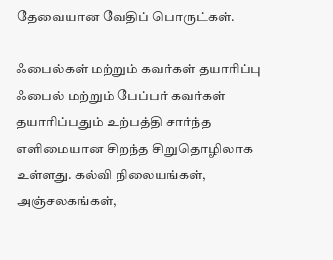தேவையான வேதிப் பொருட்கள்.

ஃபைல்கள் மற்றும் கவர்கள் தயாரிப்பு
ஃபைல் மற்றும் பேப்பர் கவர்கள் தயாரிப்பதும் உற்பத்தி சார்ந்த எளிமையான சிறந்த சிறுதொழிலாக உள்ளது. கல்வி நிலையங்கள், அஞ்சலகங்கள்,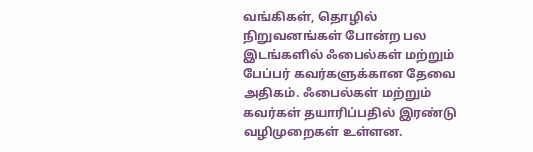வங்கிகள், தொழில் நிறுவனங்கள் போன்ற பல இடங்களில் ஃபைல்கள் மற்றும் பேப்பர் கவர்களுக்கான தேவை அதிகம். ஃபைல்கள் மற்றும் கவர்கள் தயாரிப்பதில் இரண்டு வழிமுறைகள் உள்ளன.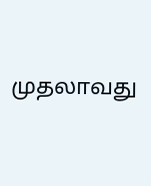முதலாவது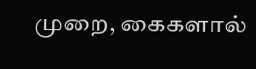முறை, கைகளால்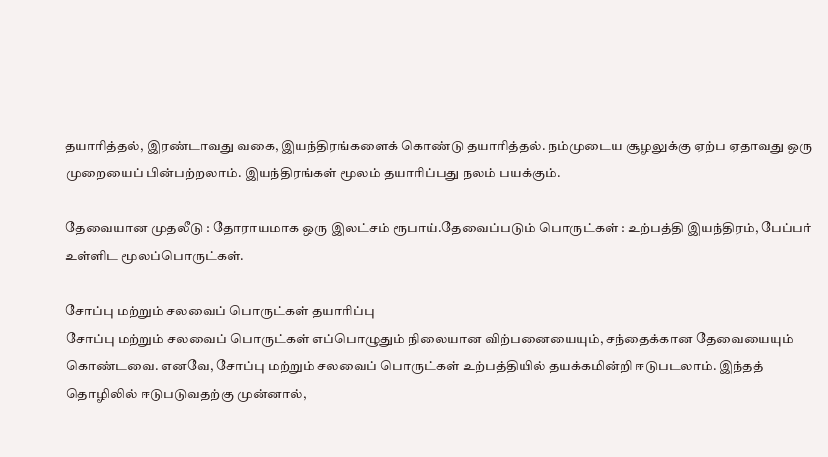தயாரித்தல், இரண்டாவது வகை, இயந்திரங்களைக் கொண்டு தயாரித்தல். நம்முடைய சூழலுக்கு ஏற்ப ஏதாவது ஒரு முறையைப் பின்பற்றலாம். இயந்திரங்கள் மூலம் தயாரிப்பது நலம் பயக்கும்.

தேவையான முதலீடு : தோராயமாக ஒரு இலட்சம் ரூபாய்.தேவைப்படும் பொருட்கள் : உற்பத்தி இயந்திரம், பேப்பர் உள்ளிட மூலப்பொருட்கள்.

சோப்பு மற்றும் சலவைப் பொருட்கள் தயாரிப்பு
சோப்பு மற்றும் சலவைப் பொருட்கள் எப்பொழுதும் நிலையான விற்பனையையும், சந்தைக்கான தேவையையும் கொண்டவை. எனவே, சோப்பு மற்றும் சலவைப் பொருட்கள் உற்பத்தியில் தயக்கமின்றி ஈடுபடலாம். இந்தத் தொழிலில் ஈடுபடுவதற்கு முன்னால்,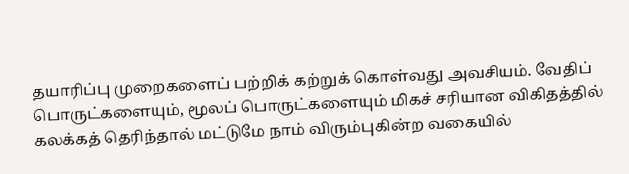தயாரிப்பு முறைகளைப் பற்றிக் கற்றுக் கொள்வது அவசியம். வேதிப் பொருட்களையும், மூலப் பொருட்களையும் மிகச் சரியான விகிதத்தில் கலக்கத் தெரிந்தால் மட்டுமே நாம் விரும்புகின்ற வகையில்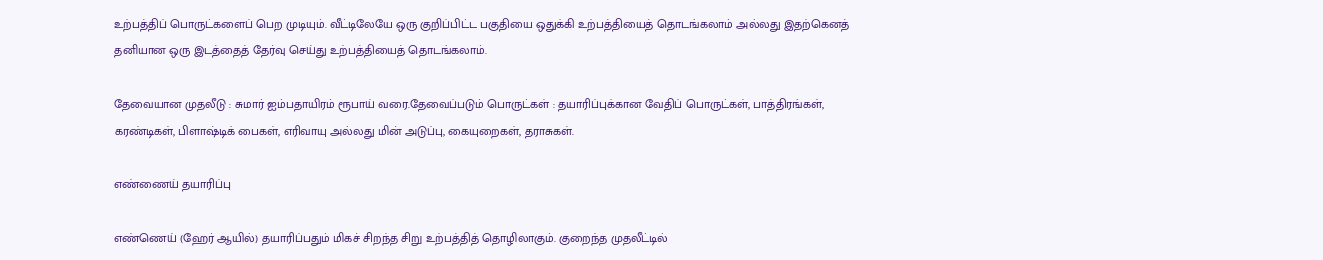உற்பத்திப் பொருட்களைப் பெற முடியும். வீட்டிலேயே ஒரு குறிப்பிட்ட பகுதியை ஒதுக்கி உற்பத்தியைத் தொடங்கலாம் அல்லது இதற்கெனத் தனியான ஒரு இடத்தைத் தேர்வு செய்து உற்பத்தியைத் தொடங்கலாம்.

தேவையான முதலீடு : சுமார் ஐம்பதாயிரம் ரூபாய் வரை.தேவைப்படும் பொருட்கள் : தயாரிப்புக்கான வேதிப் பொருட்கள், பாத்திரங்கள், கரண்டிகள், பிளாஷ்டிக் பைகள், எரிவாயு அல்லது மின் அடுப்பு, கையுறைகள், தராசுகள்.

எண்ணைய் தயாரிப்பு

எண்ணெய் (ஹேர் ஆயில்) தயாரிப்பதும் மிகச் சிறந்த சிறு உற்பத்தித் தொழிலாகும். குறைந்த முதலீட்டில்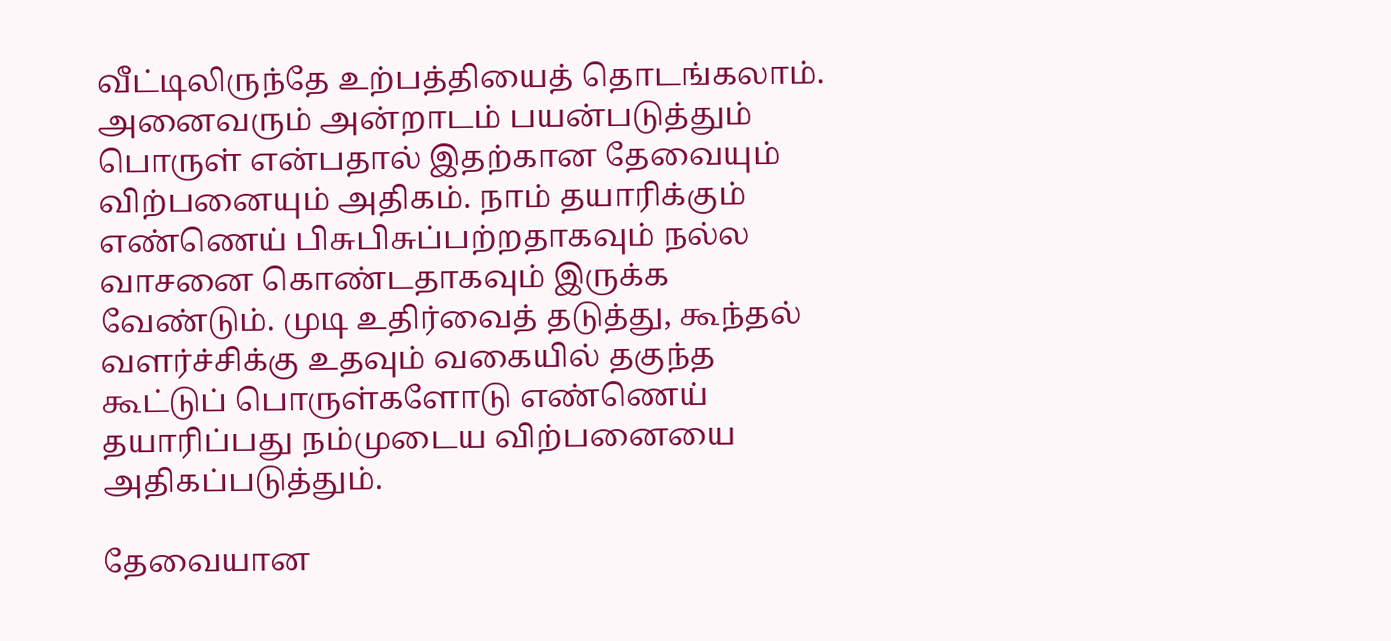வீட்டிலிருந்தே உற்பத்தியைத் தொடங்கலாம். அனைவரும் அன்றாடம் பயன்படுத்தும் பொருள் என்பதால் இதற்கான தேவையும் விற்பனையும் அதிகம். நாம் தயாரிக்கும் எண்ணெய் பிசுபிசுப்பற்றதாகவும் நல்ல வாசனை கொண்டதாகவும் இருக்க வேண்டும். முடி உதிர்வைத் தடுத்து, கூந்தல் வளர்ச்சிக்கு உதவும் வகையில் தகுந்த கூட்டுப் பொருள்களோடு எண்ணெய் தயாரிப்பது நம்முடைய விற்பனையை அதிகப்படுத்தும்.

தேவையான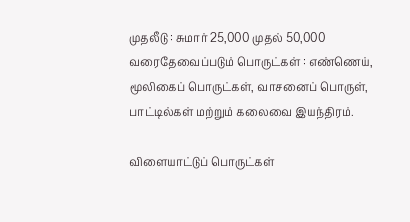முதலீடு : சுமார் 25,000 முதல் 50,000 வரைதேவைப்படும் பொருட்கள் : எண்ணெய், மூலிகைப் பொருட்கள், வாசனைப் பொருள், பாட்டில்கள் மற்றும் கலைவை இயந்திரம்.

விளையாட்டுப் பொருட்கள்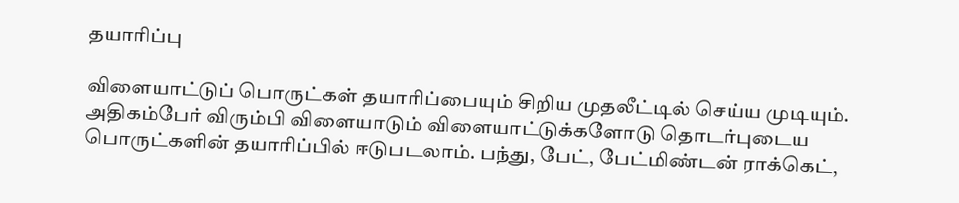தயாரிப்பு

விளையாட்டுப் பொருட்கள் தயாரிப்பையும் சிறிய முதலீட்டில் செய்ய முடியும். அதிகம்பேர் விரும்பி விளையாடும் விளையாட்டுக்களோடு தொடர்புடைய பொருட்களின் தயாரிப்பில் ஈடுபடலாம். பந்து, பேட், பேட்மிண்டன் ராக்கெட்,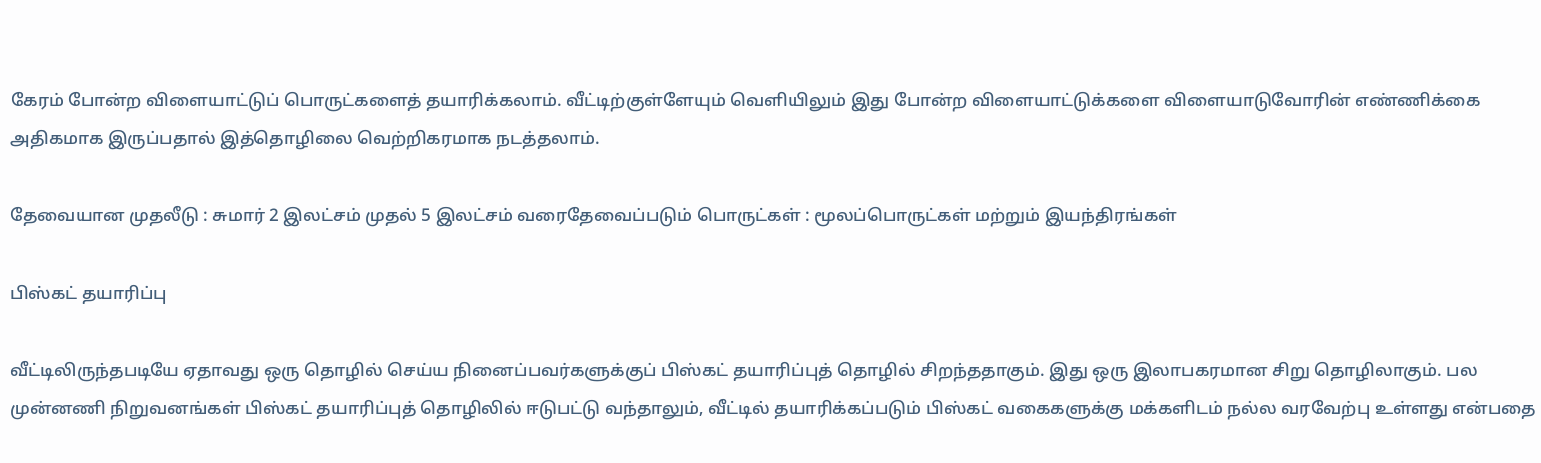கேரம் போன்ற விளையாட்டுப் பொருட்களைத் தயாரிக்கலாம். வீட்டிற்குள்ளேயும் வெளியிலும் இது போன்ற விளையாட்டுக்களை விளையாடுவோரின் எண்ணிக்கை அதிகமாக இருப்பதால் இத்தொழிலை வெற்றிகரமாக நடத்தலாம்.

தேவையான முதலீடு : சுமார் 2 இலட்சம் முதல் 5 இலட்சம் வரைதேவைப்படும் பொருட்கள் : மூலப்பொருட்கள் மற்றும் இயந்திரங்கள்

பிஸ்கட் தயாரிப்பு

வீட்டிலிருந்தபடியே ஏதாவது ஒரு தொழில் செய்ய நினைப்பவர்களுக்குப் பிஸ்கட் தயாரிப்புத் தொழில் சிறந்ததாகும். இது ஒரு இலாபகரமான சிறு தொழிலாகும். பல முன்னணி நிறுவனங்கள் பிஸ்கட் தயாரிப்புத் தொழிலில் ஈடுபட்டு வந்தாலும், வீட்டில் தயாரிக்கப்படும் பிஸ்கட் வகைகளுக்கு மக்களிடம் நல்ல வரவேற்பு உள்ளது என்பதை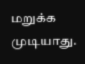மறுக்க முடியாது.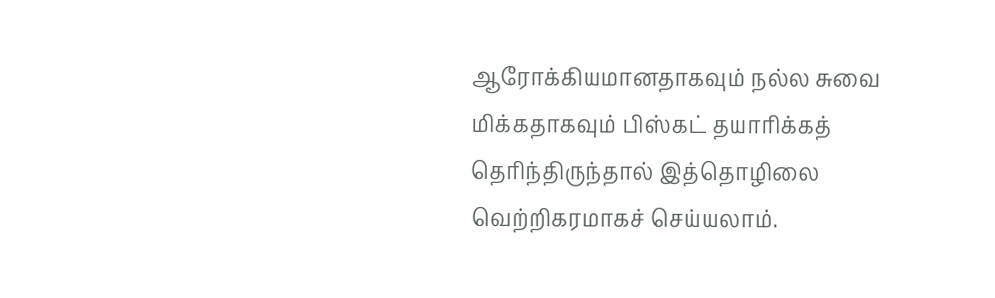ஆரோக்கியமானதாகவும் நல்ல சுவை மிக்கதாகவும் பிஸ்கட் தயாரிக்கத் தெரிந்திருந்தால் இத்தொழிலை வெற்றிகரமாகச் செய்யலாம்.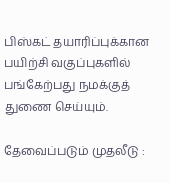பிஸ்கட் தயாரிப்புக்கான பயிற்சி வகுப்புகளில் பங்கேற்பது நமக்குத் துணை செய்யும்.

தேவைப்படும் முதலீடு :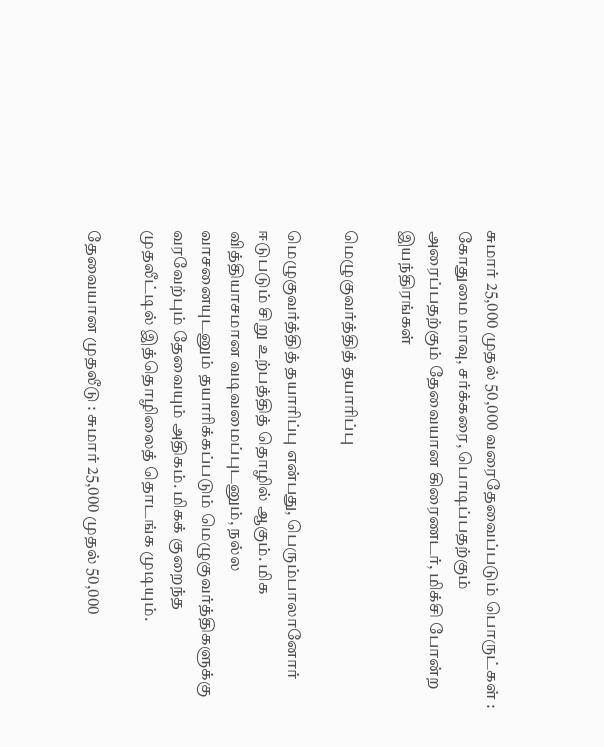சுமார் 25,000 முதல் 50,000 வரைதேவைப்படும் பொருட்கள் : கோதுமை மாவு, சர்க்கரை, பொடிப்பதற்கும் அரைப்பதற்கும் தேவையான கிரைணடர், மிக்சி போன்ற இயந்திரங்கள்

மெழுகுவர்த்தித் தயாரிப்பு

மெழுகுவர்த்தித் தயாரிப்பு என்பது, பெரும்பாலானோர் ஈடுபடும் சிறு உற்பத்தித் தொழில் ஆகும். மிக வித்தியாசமான வடிவமைப்புடனும், நல்ல வாசனையுடனும் தயாரிக்கப்படும் மெழுகுவர்த்திகளுக்கு வரவேற்பும் தேவையும் அதிகம். மிகக் குறைந்த முதலீட்டில் இத்தொழிலைத் தொடங்க முடியும்.

தேவையான முதலீடு : சுமார் 25,000 முதல் 50,000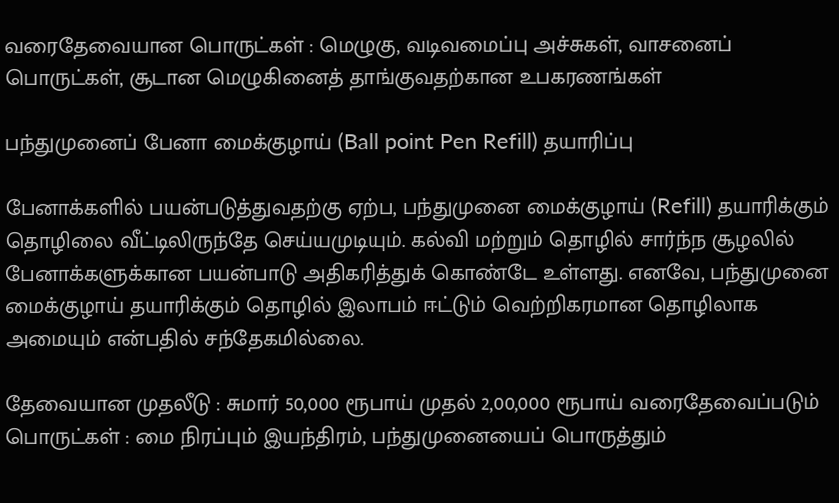வரைதேவையான பொருட்கள் : மெழுகு, வடிவமைப்பு அச்சுகள், வாசனைப் பொருட்கள், சூடான மெழுகினைத் தாங்குவதற்கான உபகரணங்கள்

பந்துமுனைப் பேனா மைக்குழாய் (Ball point Pen Refill) தயாரிப்பு

பேனாக்களில் பயன்படுத்துவதற்கு ஏற்ப, பந்துமுனை மைக்குழாய் (Refill) தயாரிக்கும் தொழிலை வீட்டிலிருந்தே செய்யமுடியும். கல்வி மற்றும் தொழில் சார்ந்ந சூழலில் பேனாக்களுக்கான பயன்பாடு அதிகரித்துக் கொண்டே உள்ளது. எனவே, பந்துமுனை மைக்குழாய் தயாரிக்கும் தொழில் இலாபம் ஈட்டும் வெற்றிகரமான தொழிலாக அமையும் என்பதில் சந்தேகமில்லை.

தேவையான முதலீடு : சுமார் 50,000 ரூபாய் முதல் 2,00,000 ரூபாய் வரைதேவைப்படும் பொருட்கள் : மை நிரப்பும் இயந்திரம், பந்துமுனையைப் பொருத்தும்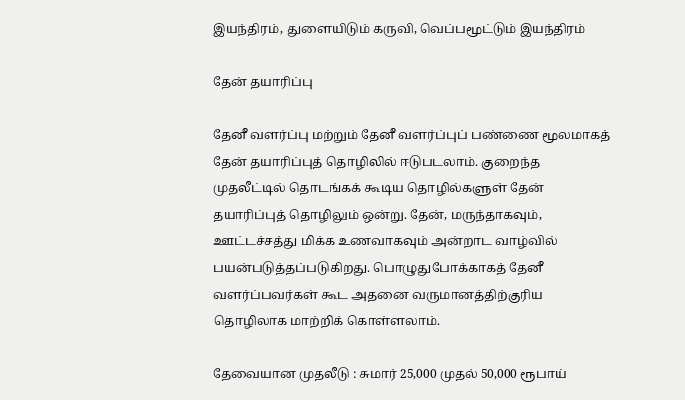இயந்திரம், துளையிடும் கருவி, வெப்பமூட்டும் இயந்திரம்

தேன் தயாரிப்பு

தேனீ வளர்ப்பு மற்றும் தேனீ வளர்ப்புப் பண்ணை மூலமாகத் தேன் தயாரிப்புத் தொழிலில் ஈடுபடலாம். குறைந்த முதலீட்டில் தொடங்கக் கூடிய தொழில்களுள் தேன் தயாரிப்புத் தொழிலும் ஒன்று. தேன், மருந்தாகவும், ஊட்டச்சத்து மிக்க உணவாகவும் அன்றாட வாழ்வில் பயன்படுத்தப்படுகிறது. பொழுதுபோக்காகத் தேனீ வளர்ப்பவர்கள் கூட அதனை வருமானத்திற்குரிய தொழிலாக மாற்றிக் கொள்ளலாம்.

தேவையான முதலீடு : சுமார் 25,000 முதல் 50,000 ரூபாய்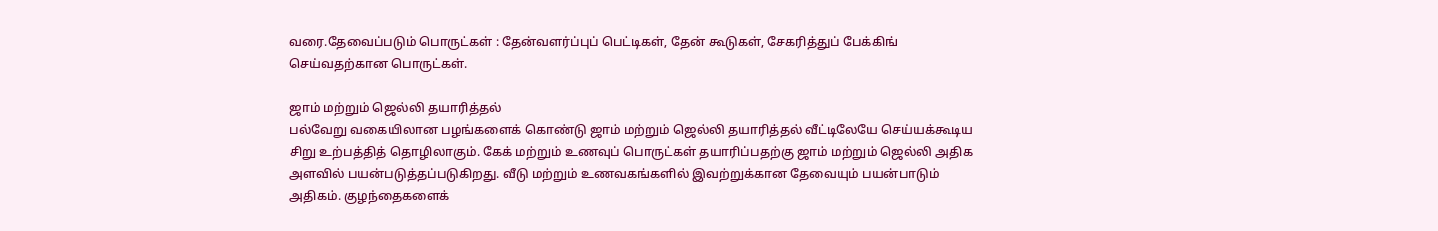வரை.தேவைப்படும் பொருட்கள் : தேன்வளர்ப்புப் பெட்டிகள், தேன் கூடுகள், சேகரித்துப் பேக்கிங் செய்வதற்கான பொருட்கள்.

ஜாம் மற்றும் ஜெல்லி தயாரித்தல்
பல்வேறு வகையிலான பழங்களைக் கொண்டு ஜாம் மற்றும் ஜெல்லி தயாரித்தல் வீட்டிலேயே செய்யக்கூடிய சிறு உற்பத்தித் தொழிலாகும். கேக் மற்றும் உணவுப் பொருட்கள் தயாரிப்பதற்கு ஜாம் மற்றும் ஜெல்லி அதிக அளவில் பயன்படுத்தப்படுகிறது. வீடு மற்றும் உணவகங்களில் இவற்றுக்கான தேவையும் பயன்பாடும் அதிகம். குழந்தைகளைக்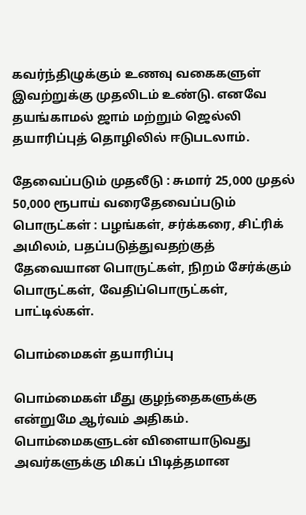கவர்ந்திழுக்கும் உணவு வகைகளுள் இவற்றுக்கு முதலிடம் உண்டு. எனவே தயங்காமல் ஜாம் மற்றும் ஜெல்லி தயாரிப்புத் தொழிலில் ஈடுபடலாம்.

தேவைப்படும் முதலீடு : சுமார் 25,000 முதல் 50,000 ரூபாய் வரைதேவைப்படும் பொருட்கள் : பழங்கள், சர்க்கரை, சிட்ரிக் அமிலம், பதப்படுத்துவதற்குத் தேவையான பொருட்கள், நிறம் சேர்க்கும் பொருட்கள், வேதிப்பொருட்கள், பாட்டில்கள்.

பொம்மைகள் தயாரிப்பு

பொம்மைகள் மீது குழந்தைகளுக்கு என்றுமே ஆர்வம் அதிகம். பொம்மைகளுடன் விளையாடுவது அவர்களுக்கு மிகப் பிடித்தமான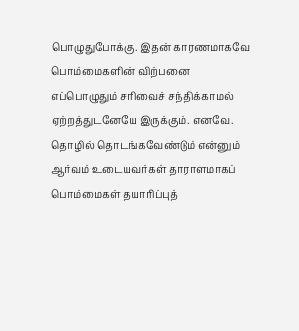பொழுதுபோக்கு. இதன் காரணமாகவே பொம்மைகளின் விற்பனை எப்பொழுதும் சரிவைச் சந்திக்காமல் ஏற்றத்துடனேயே இருக்கும். எனவே. தொழில் தொடங்கவேண்டும் என்னும் ஆர்வம் உடையவர்கள் தாராளமாகப் பொம்மைகள் தயாரிப்புத்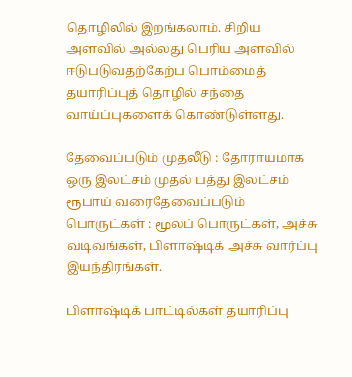தொழிலில் இறங்கலாம். சிறிய அளவில் அல்லது பெரிய அளவில் ஈடுபடுவதற்கேற்ப பொம்மைத் தயாரிப்புத் தொழில் சந்தை வாய்ப்புகளைக் கொண்டுள்ளது.

தேவைப்படும் முதலீடு : தோராயமாக ஒரு இலட்சம் முதல் பத்து இலட்சம் ரூபாய் வரைதேவைப்படும் பொருட்கள் : மூலப் பொருட்கள், அச்சு வடிவங்கள், பிளாஷ்டிக் அச்சு வார்ப்பு இயந்திரங்கள்.

பிளாஷ்டிக் பாட்டில்கள் தயாரிப்பு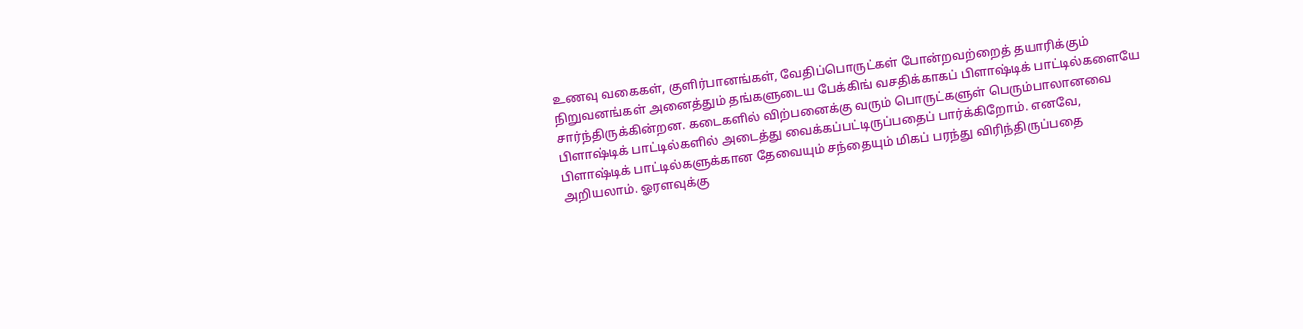உணவு வகைகள், குளிர்பானங்கள், வேதிப்பொருட்கள் போன்றவற்றைத் தயாரிக்கும் நிறுவனங்கள் அனைத்தும் தங்களுடைய பேக்கிங் வசதிக்காகப் பிளாஷ்டிக் பாட்டில்களையே சார்ந்திருக்கின்றன. கடைகளில் விற்பனைக்கு வரும் பொருட்களுள் பெரும்பாலானவை பிளாஷ்டிக் பாட்டில்களில் அடைத்து வைக்கப்பட்டிருப்பதைப் பார்க்கிறோம். எனவே, பிளாஷ்டிக் பாட்டில்களுக்கான தேவையும் சந்தையும் மிகப் பரந்து விரிந்திருப்பதை அறியலாம். ஓரளவுக்கு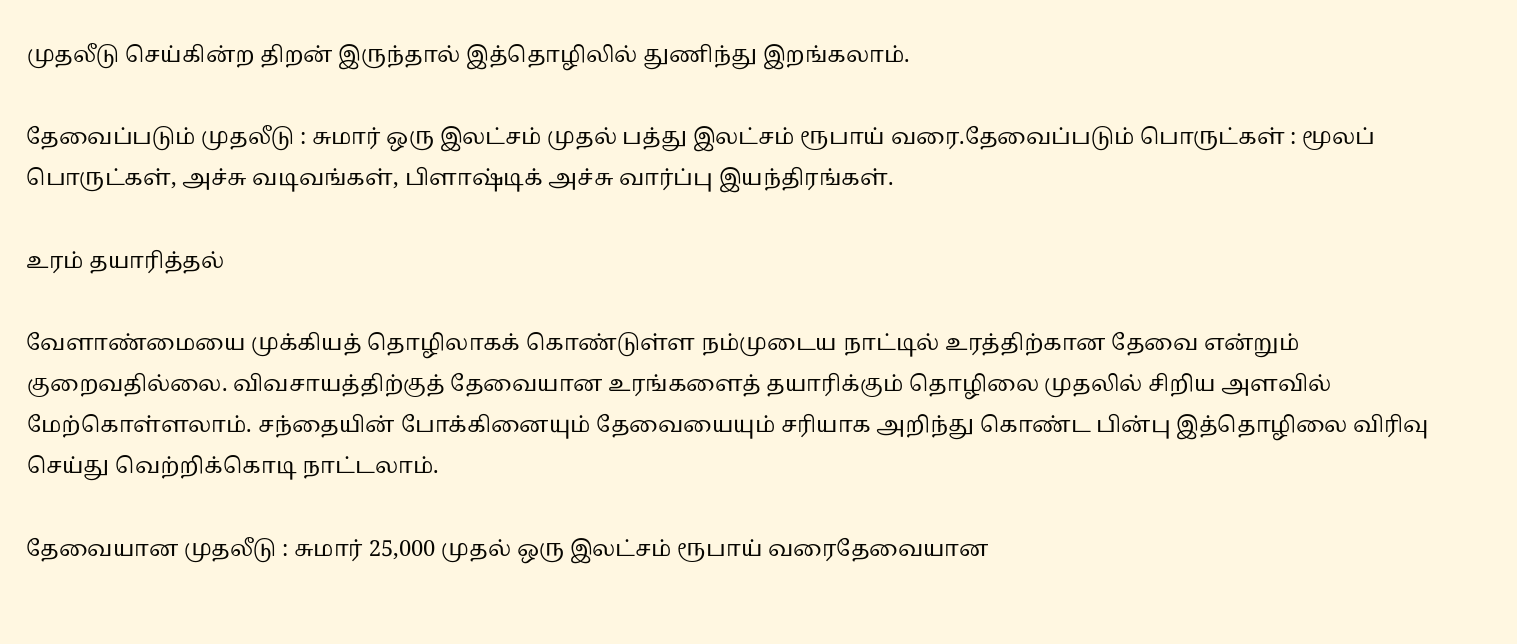முதலீடு செய்கின்ற திறன் இருந்தால் இத்தொழிலில் துணிந்து இறங்கலாம்.

தேவைப்படும் முதலீடு : சுமார் ஒரு இலட்சம் முதல் பத்து இலட்சம் ரூபாய் வரை.தேவைப்படும் பொருட்கள் : மூலப் பொருட்கள், அச்சு வடிவங்கள், பிளாஷ்டிக் அச்சு வார்ப்பு இயந்திரங்கள்.

உரம் தயாரித்தல்

வேளாண்மையை முக்கியத் தொழிலாகக் கொண்டுள்ள நம்முடைய நாட்டில் உரத்திற்கான தேவை என்றும் குறைவதில்லை. விவசாயத்திற்குத் தேவையான உரங்களைத் தயாரிக்கும் தொழிலை முதலில் சிறிய அளவில் மேற்கொள்ளலாம். சந்தையின் போக்கினையும் தேவையையும் சரியாக அறிந்து கொண்ட பின்பு இத்தொழிலை விரிவு செய்து வெற்றிக்கொடி நாட்டலாம்.

தேவையான முதலீடு : சுமார் 25,000 முதல் ஒரு இலட்சம் ரூபாய் வரைதேவையான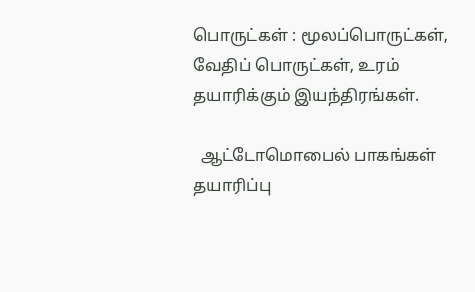பொருட்கள் : மூலப்பொருட்கள், வேதிப் பொருட்கள், உரம் தயாரிக்கும் இயந்திரங்கள்.

  ஆட்டோமொபைல் பாகங்கள் தயாரிப்பு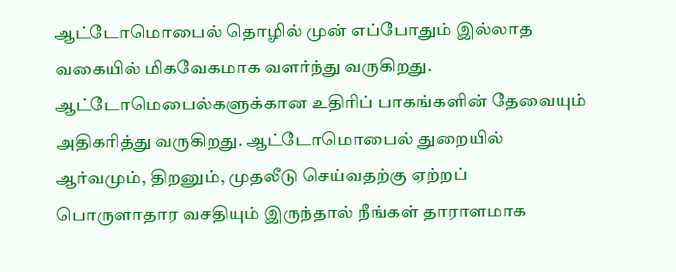ஆட்டோமொபைல் தொழில் முன் எப்போதும் இல்லாத வகையில் மிகவேகமாக வளர்ந்து வருகிறது. ஆட்டோமெபைல்களுக்கான உதிரிப் பாகங்களின் தேவையும் அதிகரித்து வருகிறது. ஆட்டோமொபைல் துறையில் ஆர்வமும், திறனும், முதலீடு செய்வதற்கு ஏற்றப் பொருளாதார வசதியும் இருந்தால் நீங்கள் தாராளமாக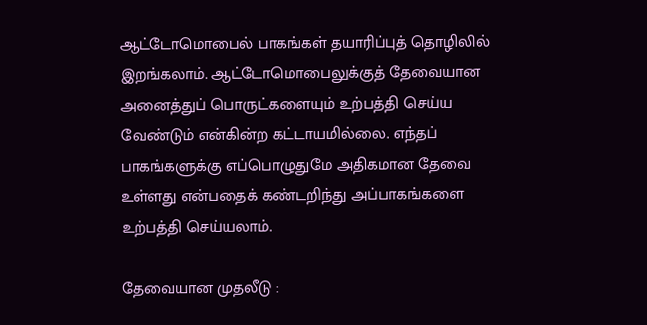ஆட்டோமொபைல் பாகங்கள் தயாரிப்புத் தொழிலில் இறங்கலாம். ஆட்டோமொபைலுக்குத் தேவையான அனைத்துப் பொருட்களையும் உற்பத்தி செய்ய வேண்டும் என்கின்ற கட்டாயமில்லை. எந்தப் பாகங்களுக்கு எப்பொழுதுமே அதிகமான தேவை உள்ளது என்பதைக் கண்டறிந்து அப்பாகங்களை உற்பத்தி செய்யலாம்.

தேவையான முதலீடு :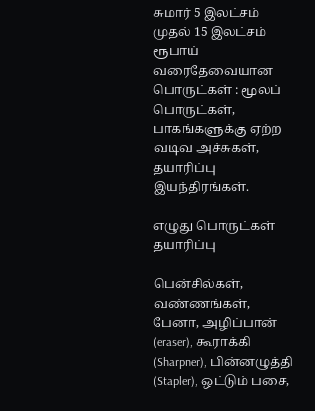சுமார் 5 இலட்சம் முதல் 15 இலட்சம் ரூபாய் வரைதேவையான பொருட்கள் : மூலப் பொருட்கள், பாகங்களுக்கு ஏற்ற வடிவ அச்சுகள், தயாரிப்பு இயந்திரங்கள்.

எழுது பொருட்கள் தயாரிப்பு

பென்சில்கள், வண்ணங்கள், பேனா, அழிப்பான் (eraser), கூராக்கி (Sharpner), பின்னழுத்தி (Stapler), ஒட்டும் பசை,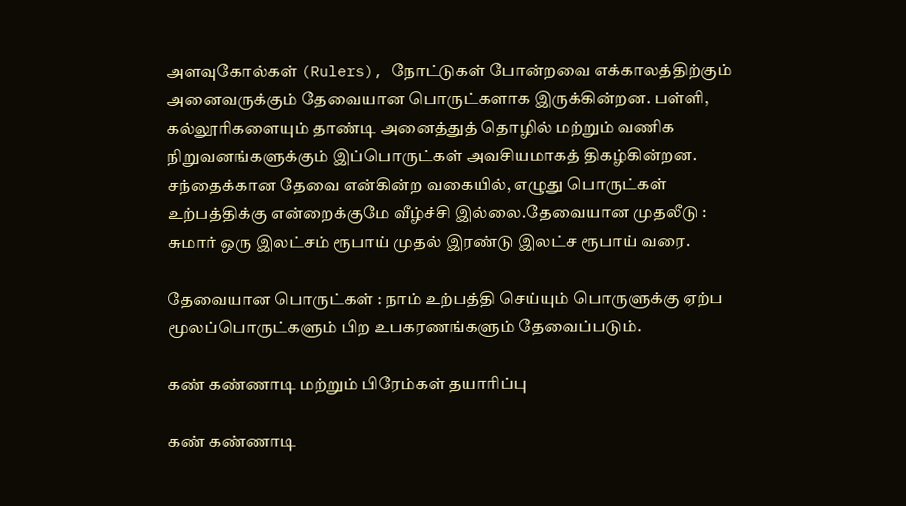அளவுகோல்கள் (Rulers), நோட்டுகள் போன்றவை எக்காலத்திற்கும் அனைவருக்கும் தேவையான பொருட்களாக இருக்கின்றன. பள்ளி, கல்லூரிகளையும் தாண்டி அனைத்துத் தொழில் மற்றும் வணிக நிறுவனங்களுக்கும் இப்பொருட்கள் அவசியமாகத் திகழ்கின்றன. சந்தைக்கான தேவை என்கின்ற வகையில், எழுது பொருட்கள் உற்பத்திக்கு என்றைக்குமே வீழ்ச்சி இல்லை.தேவையான முதலீடு : சுமார் ஒரு இலட்சம் ரூபாய் முதல் இரண்டு இலட்ச ரூபாய் வரை.

தேவையான பொருட்கள் : நாம் உற்பத்தி செய்யும் பொருளுக்கு ஏற்ப மூலப்பொருட்களும் பிற உபகரணங்களும் தேவைப்படும்.

கண் கண்ணாடி மற்றும் பிரேம்கள் தயாரிப்பு

கண் கண்ணாடி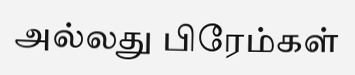அல்லது பிரேம்கள்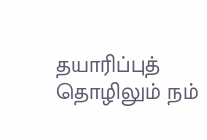தயாரிப்புத் தொழிலும் நம்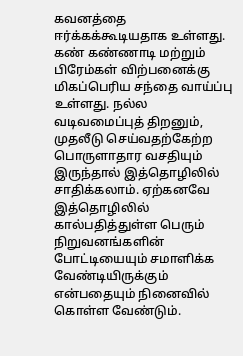கவனத்தை ஈர்க்கக்கூடியதாக உள்ளது. கண் கண்ணாடி மற்றும் பிரேம்கள் விற்பனைக்கு மிகப்பெரிய சந்தை வாய்ப்பு உள்ளது. நல்ல வடிவமைப்புத் திறனும், முதலீடு செய்வதற்கேற்ற பொருளாதார வசதியும் இருந்தால் இத்தொழிலில் சாதிக்கலாம். ஏற்கனவே இத்தொழிலில் கால்பதித்துள்ள பெரும் நிறுவனங்களின் போட்டியையும் சமாளிக்க வேண்டியிருக்கும் என்பதையும் நினைவில் கொள்ள வேண்டும்.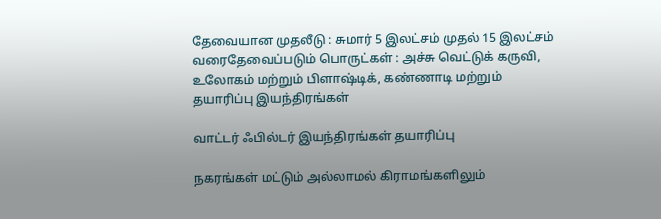தேவையான முதலீடு : சுமார் 5 இலட்சம் முதல் 15 இலட்சம் வரைதேவைப்படும் பொருட்கள் : அச்சு வெட்டுக் கருவி, உலோகம் மற்றும் பிளாஷ்டிக், கண்ணாடி மற்றும் தயாரிப்பு இயந்திரங்கள்

வாட்டர் ஃபில்டர் இயந்திரங்கள் தயாரிப்பு

நகரங்கள் மட்டும் அல்லாமல் கிராமங்களிலும்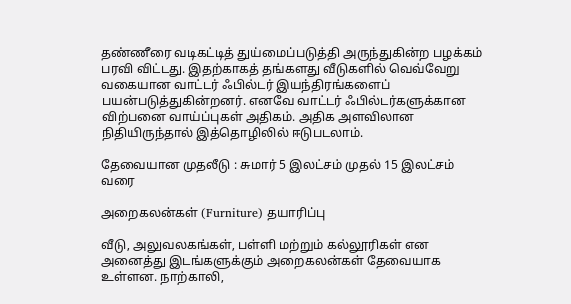தண்ணீரை வடிகட்டித் துய்மைப்படுத்தி அருந்துகின்ற பழக்கம் பரவி விட்டது. இதற்காகத் தங்களது வீடுகளில் வெவ்வேறு வகையான வாட்டர் ஃபில்டர் இயந்திரங்களைப் பயன்படுத்துகின்றனர். எனவே வாட்டர் ஃபில்டர்களுக்கான விற்பனை வாய்ப்புகள் அதிகம். அதிக அளவிலான நிதியிருந்தால் இத்தொழிலில் ஈடுபடலாம்.

தேவையான முதலீடு : சுமார் 5 இலட்சம் முதல் 15 இலட்சம் வரை

அறைகலன்கள் (Furniture) தயாரிப்பு

வீடு, அலுவலகங்கள், பள்ளி மற்றும் கல்லூரிகள் என அனைத்து இடங்களுக்கும் அறைகலன்கள் தேவையாக உள்ளன. நாற்காலி,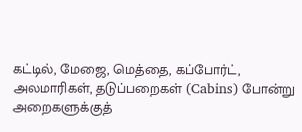கட்டில், மேஜை, மெத்தை, கப்போர்ட், அலமாரிகள், தடுப்பறைகள் (Cabins) போன்று அறைகளுக்குத்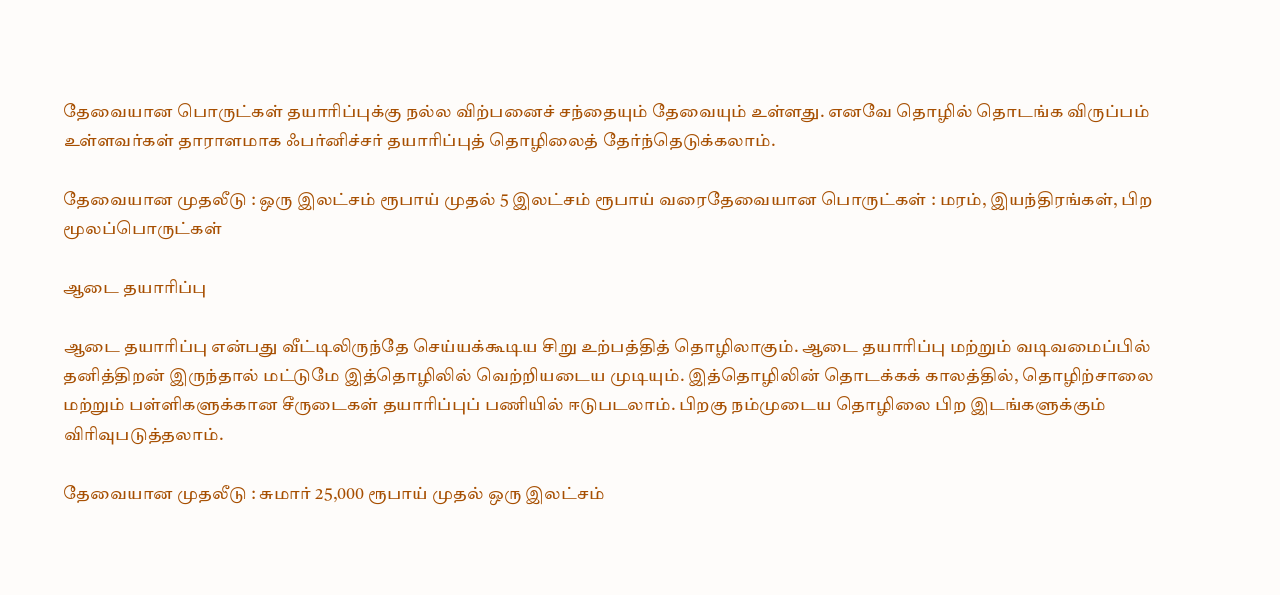தேவையான பொருட்கள் தயாரிப்புக்கு நல்ல விற்பனைச் சந்தையும் தேவையும் உள்ளது. எனவே தொழில் தொடங்க விருப்பம் உள்ளவர்கள் தாராளமாக ஃபர்னிச்சர் தயாரிப்புத் தொழிலைத் தேர்ந்தெடுக்கலாம்.

தேவையான முதலீடு : ஒரு இலட்சம் ரூபாய் முதல் 5 இலட்சம் ரூபாய் வரைதேவையான பொருட்கள் : மரம், இயந்திரங்கள், பிற மூலப்பொருட்கள்

ஆடை தயாரிப்பு

ஆடை தயாரிப்பு என்பது வீட்டிலிருந்தே செய்யக்கூடிய சிறு உற்பத்தித் தொழிலாகும். ஆடை தயாரிப்பு மற்றும் வடிவமைப்பில் தனித்திறன் இருந்தால் மட்டுமே இத்தொழிலில் வெற்றியடைய முடியும். இத்தொழிலின் தொடக்கக் காலத்தில், தொழிற்சாலை மற்றும் பள்ளிகளுக்கான சீருடைகள் தயாரிப்புப் பணியில் ஈடுபடலாம். பிறகு நம்முடைய தொழிலை பிற இடங்களுக்கும் விரிவுபடுத்தலாம்.

தேவையான முதலீடு : சுமார் 25,000 ரூபாய் முதல் ஒரு இலட்சம்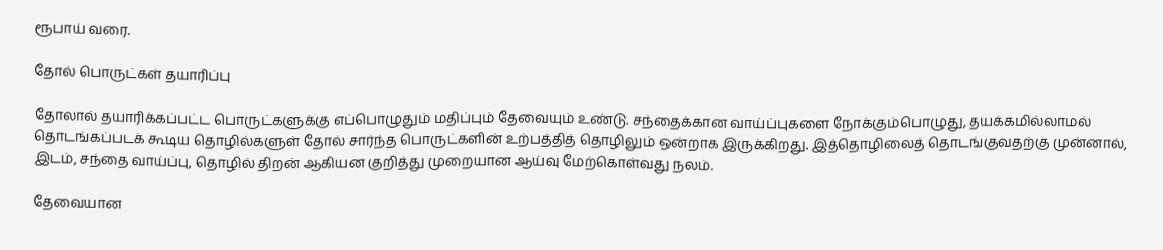ரூபாய் வரை.

தோல் பொருட்கள் தயாரிப்பு

தோலால் தயாரிக்கப்பட்ட பொருட்களுக்கு எப்பொழுதும் மதிப்பும் தேவையும் உண்டு. சந்தைக்கான வாய்ப்புகளை நோக்கும்பொழுது, தயக்கமில்லாமல் தொடங்கப்படக் கூடிய தொழில்களுள் தோல் சார்ந்த பொருட்களின் உற்பத்தித் தொழிலும் ஒன்றாக இருக்கிறது. இத்தொழிலைத் தொடங்குவதற்கு முன்னால், இடம், சந்தை வாய்ப்பு, தொழில் திறன் ஆகியன குறித்து முறையான ஆய்வு மேற்கொள்வது நலம்.

தேவையான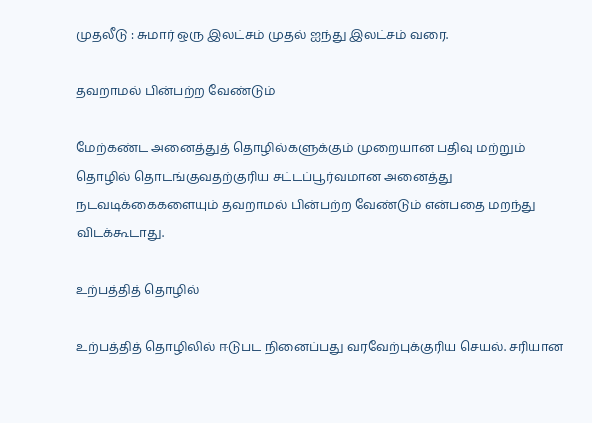முதலீடு : சுமார் ஒரு இலட்சம் முதல் ஐந்து இலட்சம் வரை.

தவறாமல் பின்பற்ற வேண்டும்

மேற்கண்ட அனைத்துத் தொழில்களுக்கும் முறையான பதிவு மற்றும் தொழில் தொடங்குவதற்குரிய சட்டப்பூர்வமான அனைத்து நடவடிக்கைகளையும் தவறாமல் பின்பற்ற வேண்டும் என்பதை மறந்து விடக்கூடாது.

உற்பத்தித் தொழில்

உற்பத்தித் தொழிலில் ஈடுபட நினைப்பது வரவேற்புக்குரிய செயல். சரியான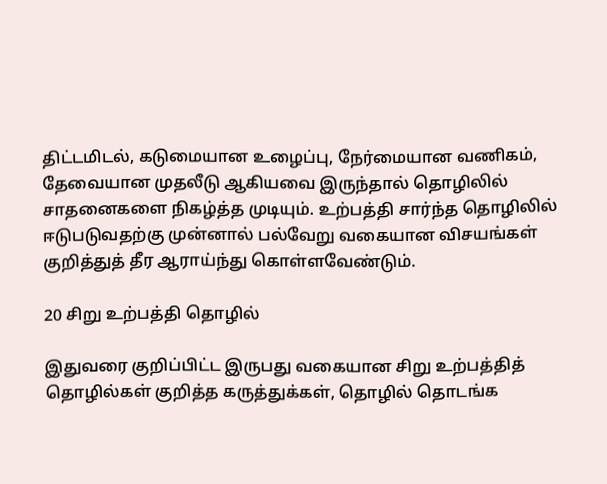திட்டமிடல், கடுமையான உழைப்பு, நேர்மையான வணிகம், தேவையான முதலீடு ஆகியவை இருந்தால் தொழிலில் சாதனைகளை நிகழ்த்த முடியும். உற்பத்தி சார்ந்த தொழிலில் ஈடுபடுவதற்கு முன்னால் பல்வேறு வகையான விசயங்கள் குறித்துத் தீர ஆராய்ந்து கொள்ளவேண்டும்.

20 சிறு உற்பத்தி தொழில்

இதுவரை குறிப்பிட்ட இருபது வகையான சிறு உற்பத்தித் தொழில்கள் குறித்த கருத்துக்கள், தொழில் தொடங்க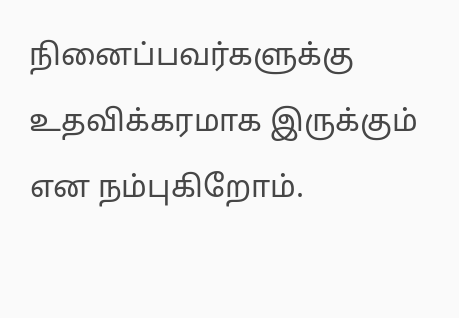நினைப்பவர்களுக்கு உதவிக்கரமாக இருக்கும் என நம்புகிறோம்.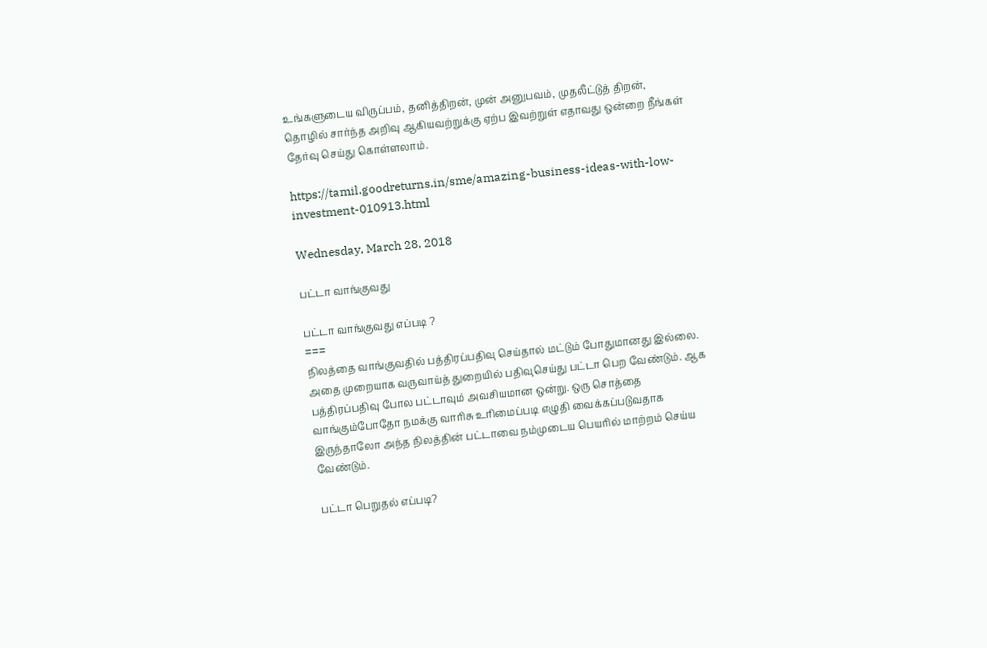உங்களுடைய விருப்பம், தனித்திறன், முன் அனுபவம், முதலீட்டுத் திறன், தொழில் சார்ந்த அறிவு ஆகியவற்றுக்கு ஏற்ப இவற்றுள் எதாவது ஒன்றை நீங்கள் தேர்வு செய்து கொள்ளலாம்.

https://tamil.goodreturns.in/sme/amazing-business-ideas-with-low-investment-010913.html

Wednesday, March 28, 2018

பட்டா வாங்குவது

பட்டா வாங்குவது எப்படி ?
===
நிலத்தை வாங்குவதில் பத்திரப்பதிவு செய்தால் மட்டும் போதுமானது இல்லை. அதை முறையாக வருவாய்த் துறையில் பதிவுசெய்து பட்டா பெற வேண்டும். ஆக பத்திரப்பதிவு போல பட்டாவும் அவசியமான ஒன்று. ஒரு சொத்தை வாங்கும்போதோ நமக்கு வாரிசு உரிமைப்படி எழுதி வைக்கப்படுவதாக இருந்தாலோ அந்த நிலத்தின் பட்டாவை நம்முடைய பெயரில் மாற்றம் செய்ய வேண்டும்.

பட்டா பெறுதல் எப்படி?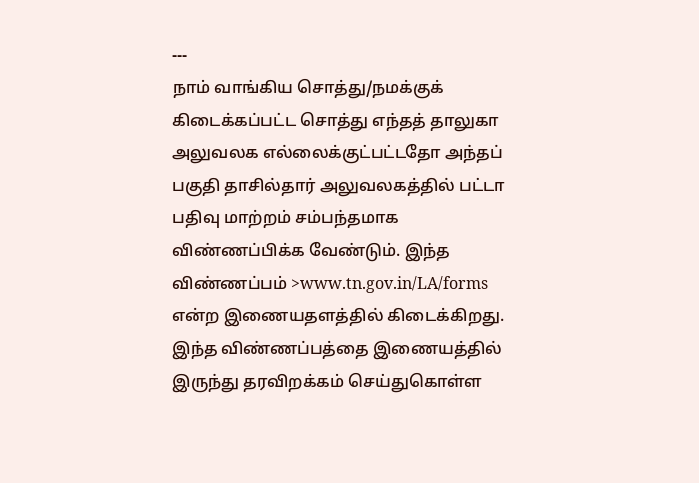---
நாம் வாங்கிய சொத்து/நமக்குக் கிடைக்கப்பட்ட சொத்து எந்தத் தாலுகா அலுவலக எல்லைக்குட்பட்டதோ அந்தப் பகுதி தாசில்தார் அலுவலகத்தில் பட்டா பதிவு மாற்றம் சம்பந்தமாக விண்ணப்பிக்க வேண்டும். இந்த விண்ணப்பம் >www.tn.gov.in/LA/forms என்ற இணையதளத்தில் கிடைக்கிறது. இந்த விண்ணப்பத்தை இணையத்தில் இருந்து தரவிறக்கம் செய்துகொள்ள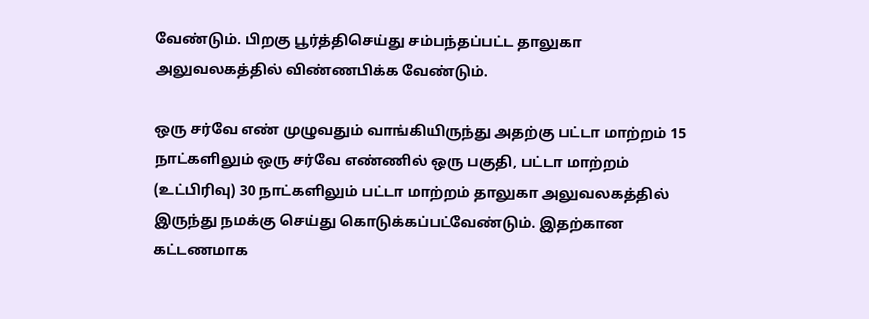வேண்டும். பிறகு பூர்த்திசெய்து சம்பந்தப்பட்ட தாலுகா அலுவலகத்தில் விண்ணபிக்க வேண்டும்.

ஒரு சர்வே எண் முழுவதும் வாங்கியிருந்து அதற்கு பட்டா மாற்றம் 15 நாட்களிலும் ஒரு சர்வே எண்ணில் ஒரு பகுதி, பட்டா மாற்றம் (உட்பிரிவு) 30 நாட்களிலும் பட்டா மாற்றம் தாலுகா அலுவலகத்தில் இருந்து நமக்கு செய்து கொடுக்கப்பட்வேண்டும். இதற்கான கட்டணமாக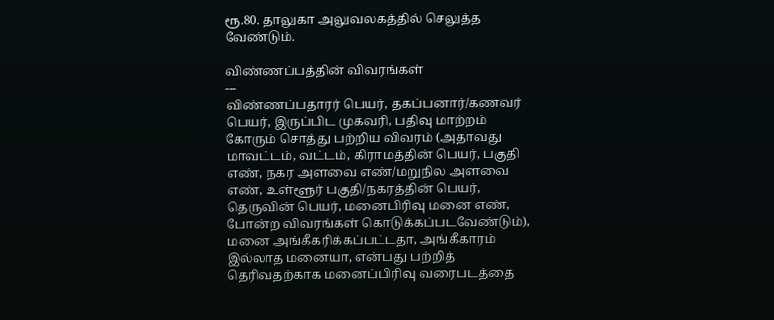ரூ.80. தாலுகா அலுவலகத்தில் செலுத்த வேண்டும்.

விண்ணப்பத்தின் விவரங்கள்
---
விண்ணப்பதாரர் பெயர், தகப்பனார்/கணவர் பெயர், இருப்பிட முகவரி, பதிவு மாற்றம் கோரும் சொத்து பற்றிய விவரம் (அதாவது மாவட்டம், வட்டம், கிராமத்தின் பெயர், பகுதி எண், நகர அளவை எண்/மறுநில அளவை எண், உள்ளூர் பகுதி/நகரத்தின் பெயர், தெருவின் பெயர், மனைபிரிவு மனை எண், போன்ற விவரங்கள் கொடுக்கப்படவேண்டும்), மனை அங்கீகரிக்கப்பட்டதா, அங்கீகாரம் இல்லாத மனையா, என்பது பற்றித் தெரிவதற்காக மனைப்பிரிவு வரைபடத்தை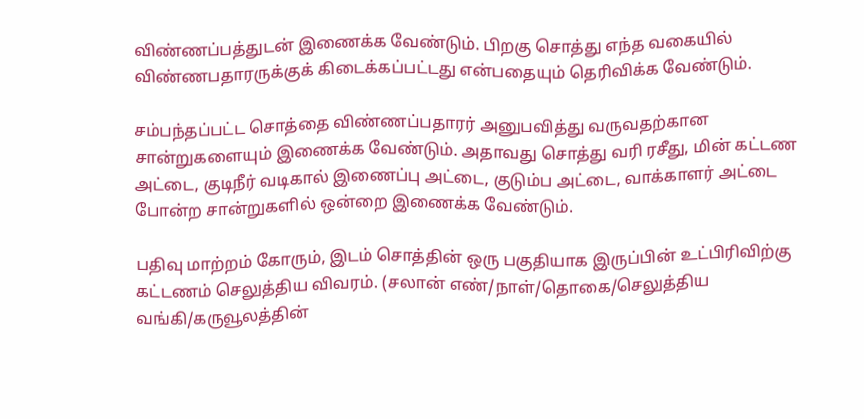விண்ணப்பத்துடன் இணைக்க வேண்டும். பிறகு சொத்து எந்த வகையில் விண்ணபதாரருக்குக் கிடைக்கப்பட்டது என்பதையும் தெரிவிக்க வேண்டும்.

சம்பந்தப்பட்ட சொத்தை விண்ணப்பதாரர் அனுபவித்து வருவதற்கான சான்றுகளையும் இணைக்க வேண்டும். அதாவது சொத்து வரி ரசீது, மின் கட்டண அட்டை, குடிநீர் வடிகால் இணைப்பு அட்டை, குடும்ப அட்டை, வாக்காளர் அட்டை போன்ற சான்றுகளில் ஒன்றை இணைக்க வேண்டும்.

பதிவு மாற்றம் கோரும், இடம் சொத்தின் ஒரு பகுதியாக இருப்பின் உட்பிரிவிற்கு கட்டணம் செலுத்திய விவரம். (சலான் எண்/நாள்/தொகை/செலுத்திய வங்கி/கருவூலத்தின்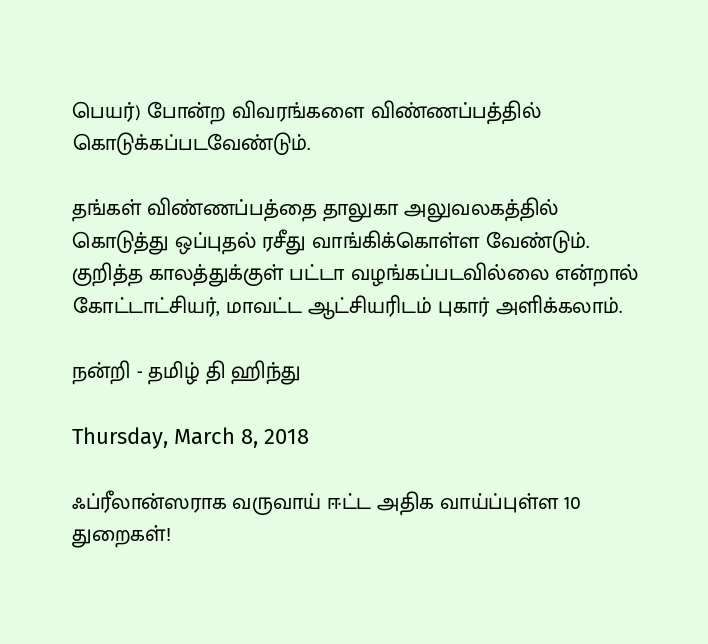பெயர்) போன்ற விவரங்களை விண்ணப்பத்தில் கொடுக்கப்படவேண்டும்.

தங்கள் விண்ணப்பத்தை தாலுகா அலுவலகத்தில் கொடுத்து ஒப்புதல் ரசீது வாங்கிக்கொள்ள வேண்டும். குறித்த காலத்துக்குள் பட்டா வழங்கப்படவில்லை என்றால் கோட்டாட்சியர், மாவட்ட ஆட்சியரிடம் புகார் அளிக்கலாம்.

நன்றி - தமிழ் தி ஹிந்து

Thursday, March 8, 2018

ஃப்ரீலான்ஸராக வருவாய் ஈட்ட அதிக வாய்ப்புள்ள 10 துறைகள்!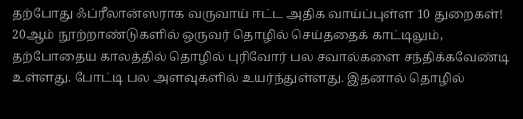தற்போது ஃப்ரீலான்ஸராக வருவாய் ஈட்ட அதிக வாய்ப்புள்ள 10 துறைகள்!
20ஆம் நூற்றாண்டுகளில் ஒருவர் தொழில் செய்ததைக் காட்டிலும், தற்போதைய காலத்தில் தொழில் புரிவோர் பல சவால்களை சந்திக்கவேண்டி உள்ளது. போட்டி பல அளவுகளில் உயர்ந்துள்ளது. இதனால் தொழில்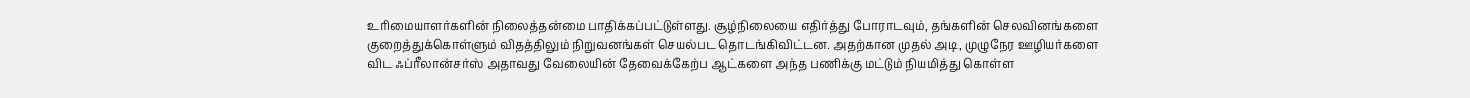உரிமையாளர்களின் நிலைத்தன்மை பாதிக்கப்பட்டுள்ளது. சூழ்நிலையை எதிர்த்து போராடவும், தங்களின் செலவினங்களை குறைத்துக்கொள்ளும் விதத்திலும் நிறுவனங்கள் செயல்பட தொடங்கிவிட்டன. அதற்கான முதல் அடி, முழுநேர ஊழியர்களை விட ஃப்ரீலான்சர்ஸ் அதாவது வேலையின் தேவைக்கேற்ப ஆட்களை அந்த பணிக்கு மட்டும் நியமித்து கொள்ள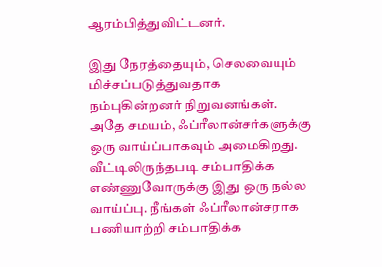ஆரம்பித்துவிட்டனர்.

இது நேரத்தையும், செலவையும் மிச்சப்படுத்துவதாக நம்புகின்றனர் நிறுவனங்கள். அதே சமயம், ஃப்ரீலான்சர்களுக்கு ஒரு வாய்ப்பாகவும் அமைகிறது. வீட்டிலிருந்தபடி சம்பாதிக்க எண்ணுவோருக்கு இது ஒரு நல்ல வாய்ப்பு. நீங்கள் ஃப்ரீலான்சராக பணியாற்றி சம்பாதிக்க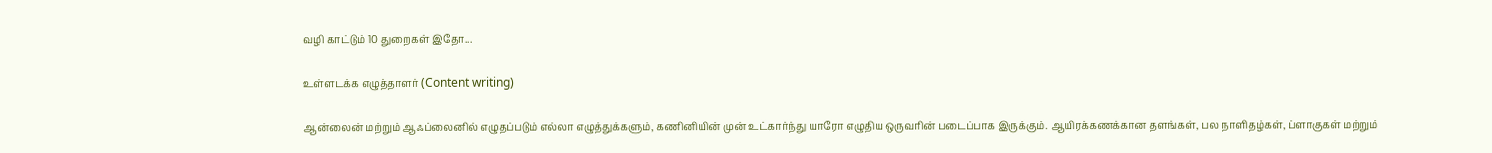வழி காட்டும் 10 துறைகள் இதோ...

உள்ளடக்க எழுத்தாளர் (Content writing)

ஆன்லைன் மற்றும் ஆஃப்லைனில் எழுதப்படும் எல்லா எழுத்துக்களும், கணினியின் முன் உட்கார்ந்து யாரோ எழுதிய ஒருவரின் படைப்பாக இருக்கும். ஆயிரக்கணக்கான தளங்கள், பல நாளிதழ்கள், ப்ளாகுகள் மற்றும்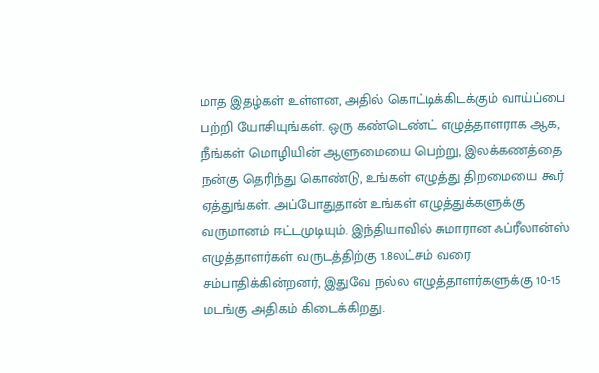மாத இதழ்கள் உள்ளன, அதில் கொட்டிக்கிடக்கும் வாய்ப்பை பற்றி யோசியுங்கள். ஒரு கண்டெண்ட் எழுத்தாளராக ஆக, நீங்கள் மொழியின் ஆளுமையை பெற்று, இலக்கணத்தை நன்கு தெரிந்து கொண்டு, உங்கள் எழுத்து திறமையை கூர் ஏத்துங்கள். அப்போதுதான் உங்கள் எழுத்துக்களுக்கு வருமானம் ஈட்டமுடியும். இந்தியாவில் சுமாரான ஃப்ரீலான்ஸ் எழுத்தாளர்கள் வருடத்திற்கு 1.8லட்சம் வரை சம்பாதிக்கின்றனர், இதுவே நல்ல எழுத்தாளர்களுக்கு 10-15 மடங்கு அதிகம் கிடைக்கிறது.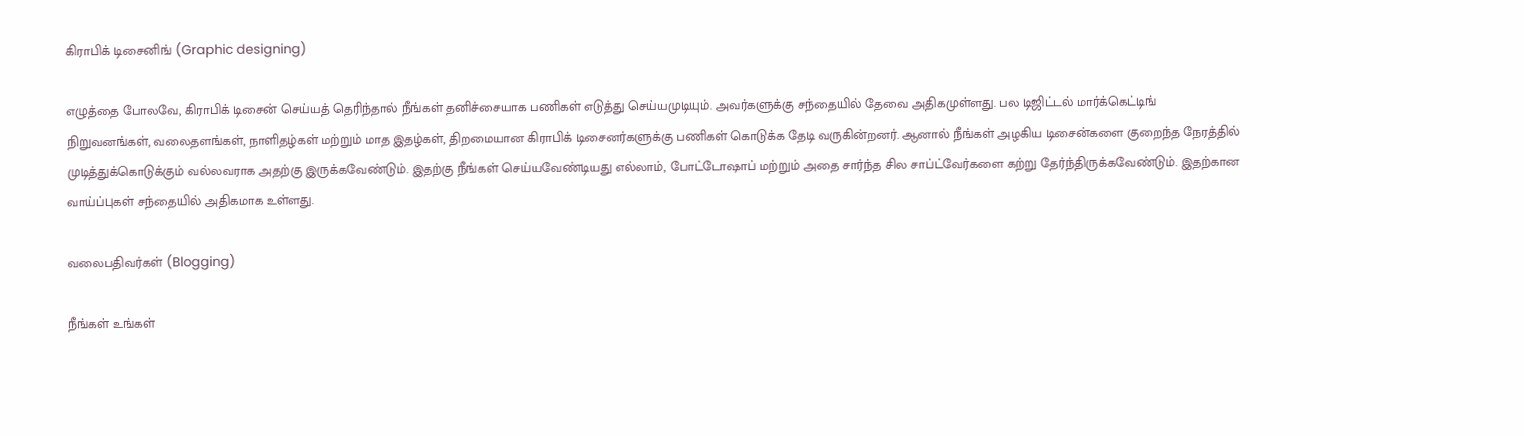கிராபிக் டிசைனிங் (Graphic designing)

எழுத்தை போலவே, கிராபிக் டிசைன் செய்யத் தெரிந்தால் நீங்கள் தனிச்சையாக பணிகள் எடுத்து செய்யமுடியும். அவர்களுக்கு சந்தையில் தேவை அதிகமுள்ளது. பல டிஜிட்டல் மார்க்கெட்டிங் நிறுவனங்கள், வலைதளங்கள், நாளிதழ்கள் மற்றும் மாத இதழ்கள், திறமையான கிராபிக் டிசைனர்களுக்கு பணிகள் கொடுக்க தேடி வருகின்றனர். ஆனால் நீங்கள் அழகிய டிசைன்களை குறைந்த நேரத்தில் முடித்துக்கொடுக்கும் வல்லவராக அதற்கு இருக்கவேண்டும். இதற்கு நீங்கள் செய்யவேண்டியது எல்லாம், போட்டோஷாப் மற்றும் அதை சார்ந்த சில சாப்ட்வேர்களை கற்று தேர்ந்திருக்கவேண்டும். இதற்கான வாய்ப்புகள் சந்தையில் அதிகமாக உள்ளது.

வலைபதிவர்கள் (Blogging)

நீங்கள் உங்கள்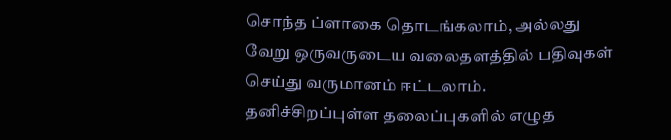சொந்த ப்ளாகை தொடங்கலாம், அல்லது வேறு ஒருவருடைய வலைதளத்தில் பதிவுகள் செய்து வருமானம் ஈட்டலாம். தனிச்சிறப்புள்ள தலைப்புகளில் எழுத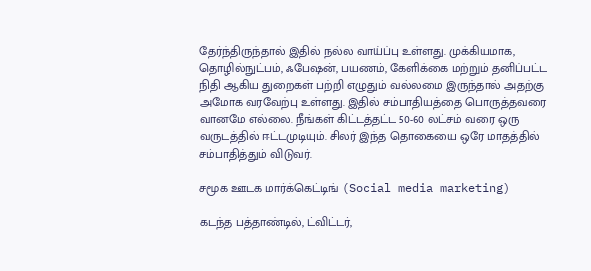தேர்ந்திருந்தால் இதில் நல்ல வாய்ப்பு உள்ளது. முக்கியமாக, தொழில்நுட்பம், ஃபேஷன், பயணம், கேளிக்கை மற்றும் தனிப்பட்ட நிதி ஆகிய துறைகள் பற்றி எழுதும் வல்லமை இருந்தால் அதற்கு அமோக வரவேற்பு உள்ளது. இதில் சம்பாதியத்தை பொருத்தவரை வானமே எல்லை. நீங்கள் கிட்டத்தட்ட 50-60 லட்சம் வரை ஒரு வருடத்தில் ஈட்டமுடியும். சிலர் இந்த தொகையை ஒரே மாதத்தில் சம்பாதித்தும் விடுவர்.

சமூக ஊடக மார்க்கெட்டிங் (Social media marketing)

கடந்த பத்தாண்டில், ட்விட்டர்,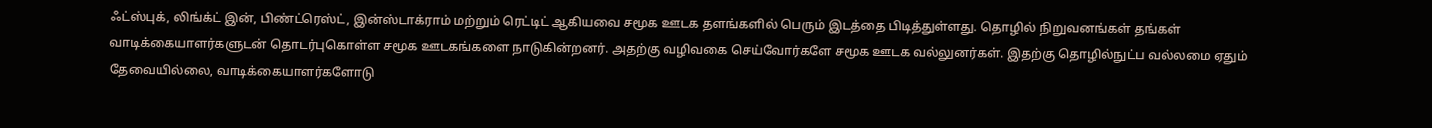ஃட்ஸ்புக், லிங்க்ட் இன், பிண்ட்ரெஸ்ட், இன்ஸ்டாக்ராம் மற்றும் ரெட்டிட் ஆகியவை சமூக ஊடக தளங்களில் பெரும் இடத்தை பிடித்துள்ளது. தொழில் நிறுவனங்கள் தங்கள் வாடிக்கையாளர்களுடன் தொடர்புகொள்ள சமூக ஊடகங்களை நாடுகின்றனர். அதற்கு வழிவகை செய்வோர்களே சமூக ஊடக வல்லுனர்கள். இதற்கு தொழில்நுட்ப வல்லமை ஏதும் தேவையில்லை, வாடிக்கையாளர்களோடு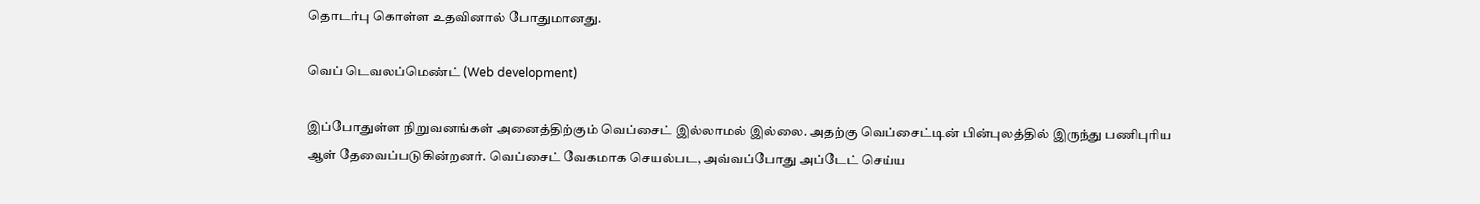தொடர்பு கொள்ள உதவினால் போதுமானது.

வெப் டெவலப்மெண்ட் (Web development)

இப்போதுள்ள நிறுவனங்கள் அனைத்திற்கும் வெப்சைட் இல்லாமல் இல்லை. அதற்கு வெப்சைட்டின் பின்புலத்தில் இருந்து பணிபுரிய ஆள் தேவைப்படுகின்றனர். வெப்சைட் வேகமாக செயல்பட, அவ்வப்போது அப்டேட் செய்ய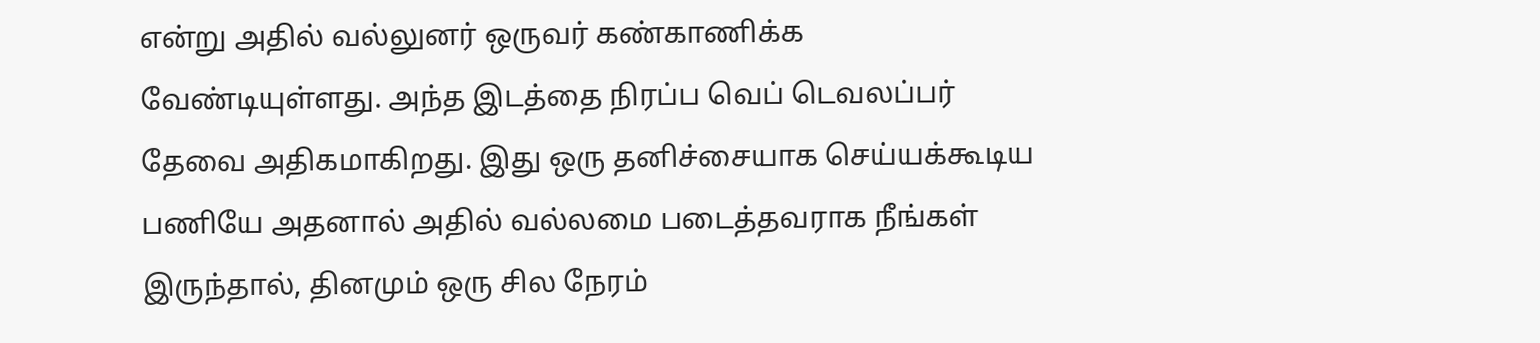என்று அதில் வல்லுனர் ஒருவர் கண்காணிக்க வேண்டியுள்ளது. அந்த இடத்தை நிரப்ப வெப் டெவலப்பர் தேவை அதிகமாகிறது. இது ஒரு தனிச்சையாக செய்யக்கூடிய பணியே அதனால் அதில் வல்லமை படைத்தவராக நீங்கள் இருந்தால், தினமும் ஒரு சில நேரம்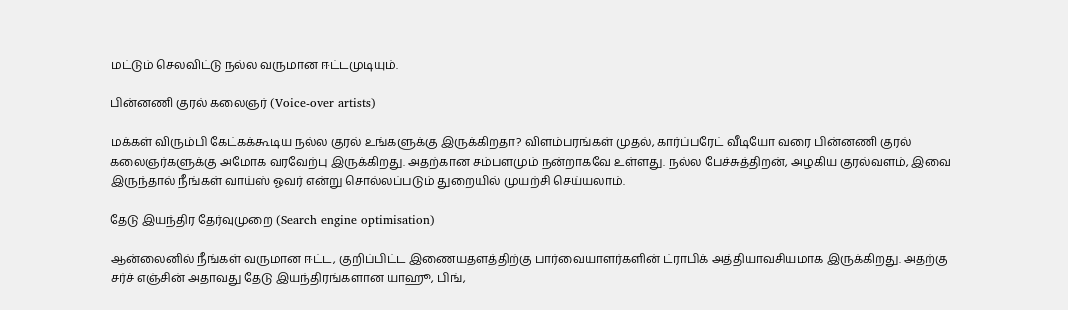மட்டும் செலவிட்டு நல்ல வருமான ஈட்டமுடியும்.

பின்னணி குரல் கலைஞர் (Voice-over artists)

மக்கள் விரும்பி கேட்கக்கூடிய நல்ல குரல் உங்களுக்கு இருக்கிறதா? விளம்பரங்கள் முதல், கார்ப்பரேட் வீடியோ வரை பின்னணி குரல் கலைஞர்களுக்கு அமோக வரவேற்பு இருக்கிறது. அதற்கான சம்பளமும் நன்றாகவே உள்ளது. நல்ல பேச்சுத்திறன், அழகிய குரல்வளம், இவை இருந்தால் நீங்கள் வாய்ஸ் ஓவர் என்று சொல்லப்படும் துறையில் முயற்சி செய்யலாம்.

தேடு இயந்திர தேர்வுமுறை (Search engine optimisation)

ஆன்லைனில் நீங்கள் வருமான ஈட்ட, குறிப்பிட்ட இணையதளத்திற்கு பார்வையாளர்களின் ட்ராபிக் அத்தியாவசியமாக இருக்கிறது. அதற்கு சர்ச் எஞ்சின் அதாவது தேடு இயந்திரங்களான யாஹூ, பிங்,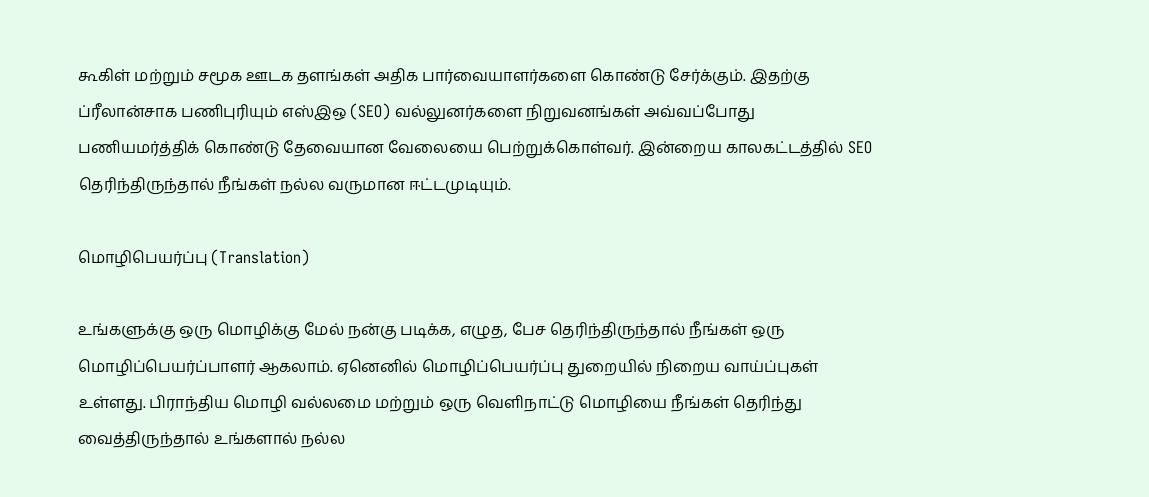கூகிள் மற்றும் சமூக ஊடக தளங்கள் அதிக பார்வையாளர்களை கொண்டு சேர்க்கும். இதற்கு ப்ரீலான்சாக பணிபுரியும் எஸ்இஒ (SEO) வல்லுனர்களை நிறுவனங்கள் அவ்வப்போது பணியமர்த்திக் கொண்டு தேவையான வேலையை பெற்றுக்கொள்வர். இன்றைய காலகட்டத்தில் SEO தெரிந்திருந்தால் நீங்கள் நல்ல வருமான ஈட்டமுடியும்.

மொழிபெயர்ப்பு (Translation)

உங்களுக்கு ஒரு மொழிக்கு மேல் நன்கு படிக்க, எழுத, பேச தெரிந்திருந்தால் நீங்கள் ஒரு மொழிப்பெயர்ப்பாளர் ஆகலாம். ஏனெனில் மொழிப்பெயர்ப்பு துறையில் நிறைய வாய்ப்புகள் உள்ளது. பிராந்திய மொழி வல்லமை மற்றும் ஒரு வெளிநாட்டு மொழியை நீங்கள் தெரிந்து வைத்திருந்தால் உங்களால் நல்ல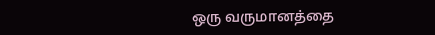ஒரு வருமானத்தை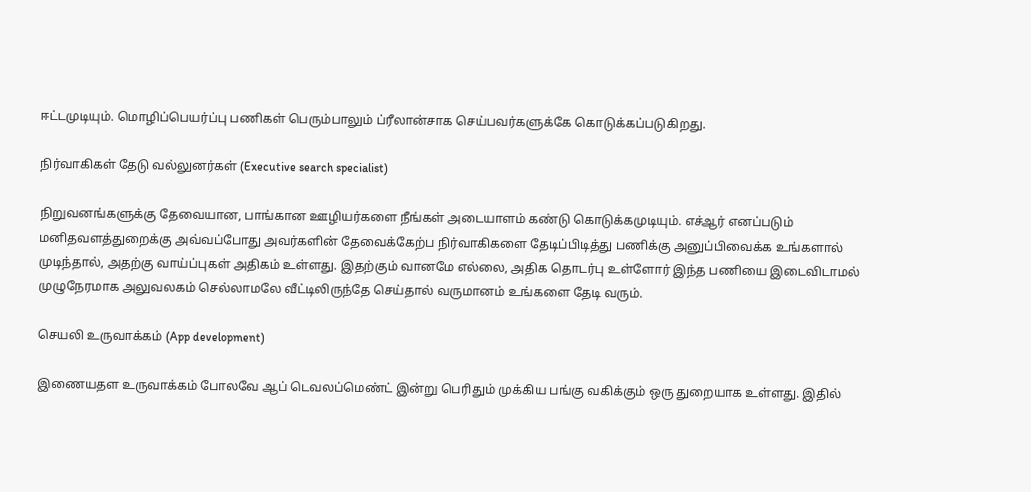ஈட்டமுடியும். மொழிப்பெயர்ப்பு பணிகள் பெரும்பாலும் ப்ரீலான்சாக செய்பவர்களுக்கே கொடுக்கப்படுகிறது.

நிர்வாகிகள் தேடு வல்லுனர்கள் (Executive search specialist)

நிறுவனங்களுக்கு தேவையான, பாங்கான ஊழியர்களை நீங்கள் அடையாளம் கண்டு கொடுக்கமுடியும். எச்ஆர் எனப்படும் மனிதவளத்துறைக்கு அவ்வப்போது அவர்களின் தேவைக்கேற்ப நிர்வாகிகளை தேடிப்பிடித்து பணிக்கு அனுப்பிவைக்க உங்களால் முடிந்தால், அதற்கு வாய்ப்புகள் அதிகம் உள்ளது. இதற்கும் வானமே எல்லை, அதிக தொடர்பு உள்ளோர் இந்த பணியை இடைவிடாமல் முழுநேரமாக அலுவலகம் செல்லாமலே வீட்டிலிருந்தே செய்தால் வருமானம் உங்களை தேடி வரும்.

செயலி உருவாக்கம் (App development)

இணையதள உருவாக்கம் போலவே ஆப் டெவலப்மெண்ட் இன்று பெரிதும் முக்கிய பங்கு வகிக்கும் ஒரு துறையாக உள்ளது. இதில்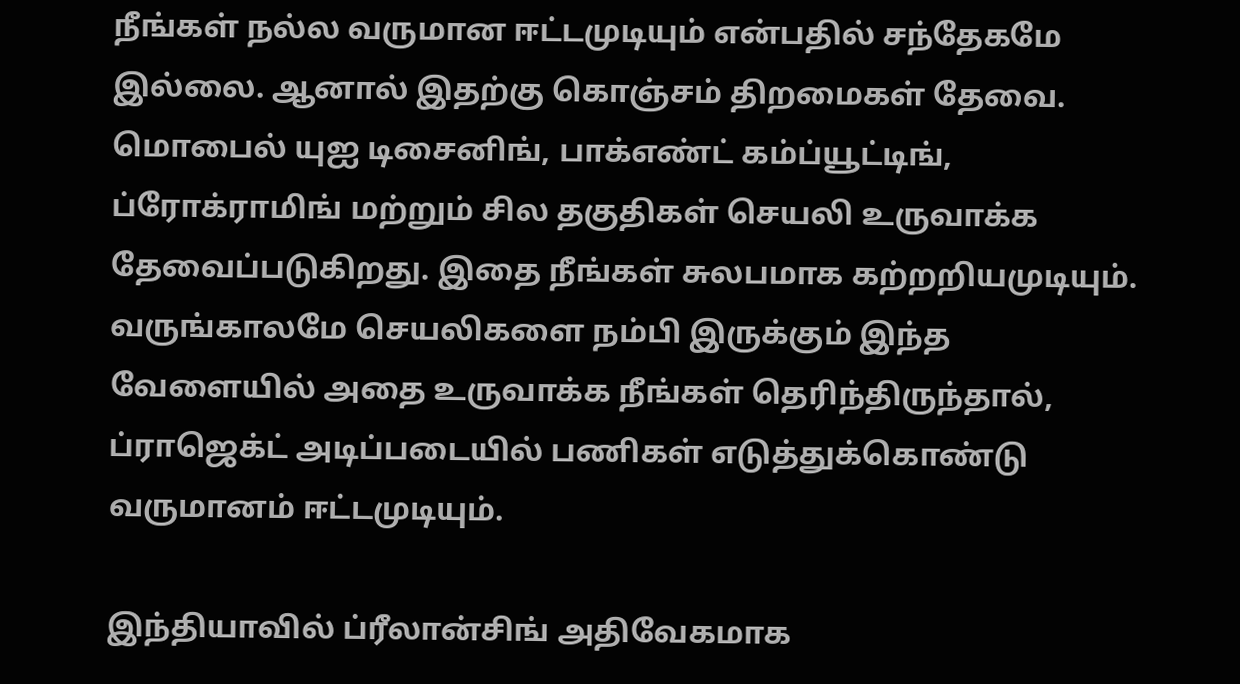நீங்கள் நல்ல வருமான ஈட்டமுடியும் என்பதில் சந்தேகமே இல்லை. ஆனால் இதற்கு கொஞ்சம் திறமைகள் தேவை. மொபைல் யுஐ டிசைனிங், பாக்எண்ட் கம்ப்யூட்டிங், ப்ரோக்ராமிங் மற்றும் சில தகுதிகள் செயலி உருவாக்க தேவைப்படுகிறது. இதை நீங்கள் சுலபமாக கற்றறியமுடியும். வருங்காலமே செயலிகளை நம்பி இருக்கும் இந்த வேளையில் அதை உருவாக்க நீங்கள் தெரிந்திருந்தால், ப்ராஜெக்ட் அடிப்படையில் பணிகள் எடுத்துக்கொண்டு வருமானம் ஈட்டமுடியும்.

இந்தியாவில் ப்ரீலான்சிங் அதிவேகமாக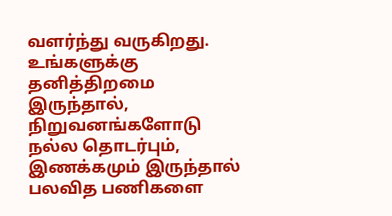வளர்ந்து வருகிறது. உங்களுக்கு தனித்திறமை இருந்தால், நிறுவனங்களோடு நல்ல தொடர்பும், இணக்கமும் இருந்தால் பலவித பணிகளை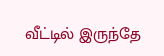வீட்டில் இருந்தே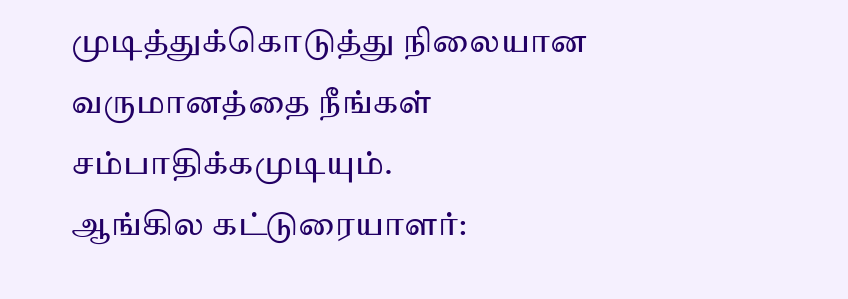முடித்துக்கொடுத்து நிலையான வருமானத்தை நீங்கள் சம்பாதிக்கமுடியும்.
ஆங்கில கட்டுரையாளர்: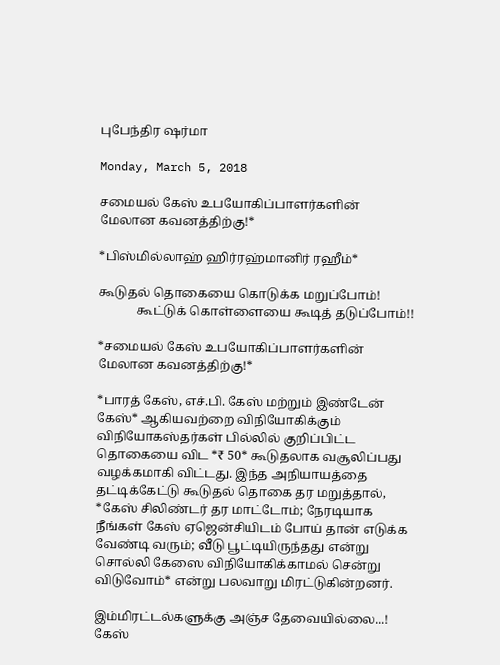புபேந்திர ஷர்மா

Monday, March 5, 2018

சமையல் கேஸ் உபயோகிப்பாளர்களின் மேலான கவனத்திற்கு!*

*பிஸ்மில்லாஹ் ஹிர்ரஹ்மானிர் ரஹீம்*

கூடுதல் தொகையை கொடுக்க மறுப்போம்!
            கூட்டுக் கொள்ளையை கூடித் தடுப்போம்!!

*சமையல் கேஸ் உபயோகிப்பாளர்களின் மேலான கவனத்திற்கு!*

*பாரத் கேஸ், எச்.பி. கேஸ் மற்றும் இண்டேன் கேஸ்* ஆகியவற்றை விநியோகிக்கும் விநியோகஸ்தர்கள் பில்லில் குறிப்பிட்ட தொகையை விட *₹ 50* கூடுதலாக வசூலிப்பது வழக்கமாகி விட்டது. இந்த அநியாயத்தை தட்டிக்கேட்டு கூடுதல் தொகை தர மறுத்தால், *கேஸ் சிலிண்டர் தர மாட்டோம்; நேரடியாக நீங்கள் கேஸ் ஏஜென்சியிடம் போய் தான் எடுக்க வேண்டி வரும்; வீடு பூட்டியிருந்தது என்று சொல்லி கேஸை விநியோகிக்காமல் சென்று விடுவோம்* என்று பலவாறு மிரட்டுகின்றனர்.

இம்மிரட்டல்களுக்கு அஞ்ச தேவையில்லை...! கேஸ்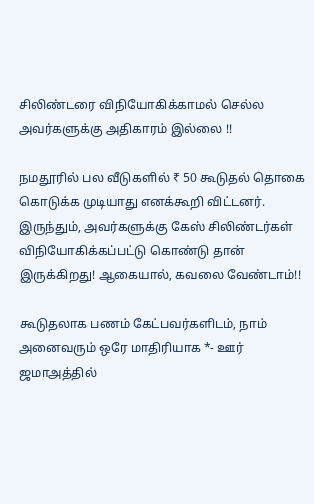சிலிண்டரை விநியோகிக்காமல் செல்ல அவர்களுக்கு அதிகாரம் இல்லை !!

நமதூரில் பல வீடுகளில் ₹ 50 கூடுதல் தொகை கொடுக்க முடியாது எனக்கூறி விட்டனர். இருந்தும், அவர்களுக்கு கேஸ் சிலிண்டர்கள் விநியோகிக்கப்பட்டு கொண்டு தான் இருக்கிறது! ஆகையால், கவலை வேண்டாம்!!

கூடுதலாக பணம் கேட்பவர்களிடம், நாம் அனைவரும் ஒரே மாதிரியாக *- ஊர் ஜமாஅத்தில்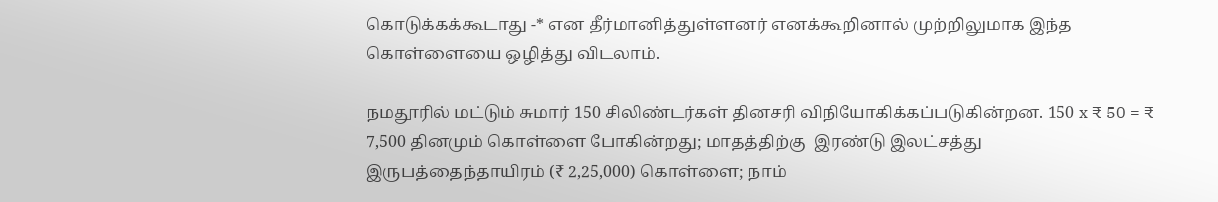கொடுக்கக்கூடாது -* என தீர்மானித்துள்ளனர் எனக்கூறினால் முற்றிலுமாக இந்த கொள்ளையை ஒழித்து விடலாம்.

நமதூரில் மட்டும் சுமார் 150 சிலிண்டர்கள் தினசரி விநியோகிக்கப்படுகின்றன. 150 x ₹ 50 = ₹ 7,500 தினமும் கொள்ளை போகின்றது; மாதத்திற்கு  இரண்டு இலட்சத்து இருபத்தைந்தாயிரம் (₹ 2,25,000) கொள்ளை; நாம்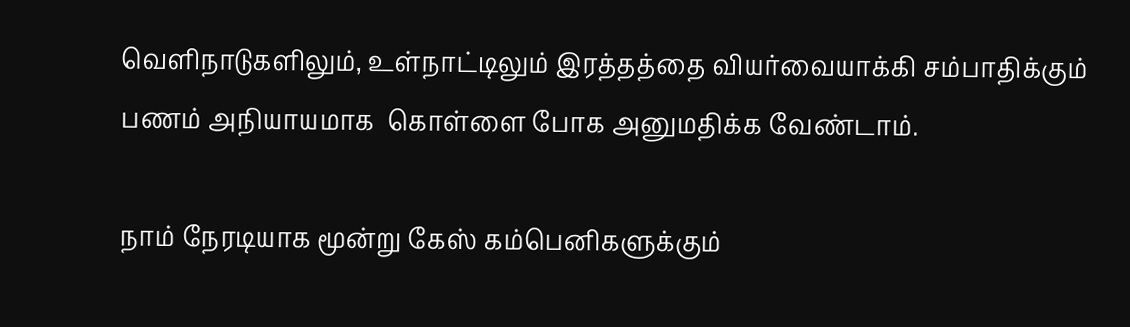வெளிநாடுகளிலும், உள்நாட்டிலும் இரத்தத்தை வியர்வையாக்கி சம்பாதிக்கும் பணம் அநியாயமாக  கொள்ளை போக அனுமதிக்க வேண்டாம்.

நாம் நேரடியாக மூன்று கேஸ் கம்பெனிகளுக்கும்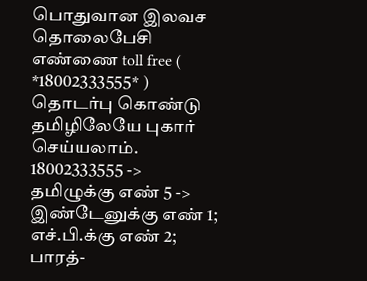பொதுவான இலவச தொலைபேசி எண்ணை toll free ( *18002333555* ) தொடர்பு கொண்டு தமிழிலேயே புகார் செய்யலாம்.
18002333555 ->
தமிழுக்கு எண் 5 ->
இண்டேனுக்கு எண் 1; எச்.பி.க்கு எண் 2; பாரத்-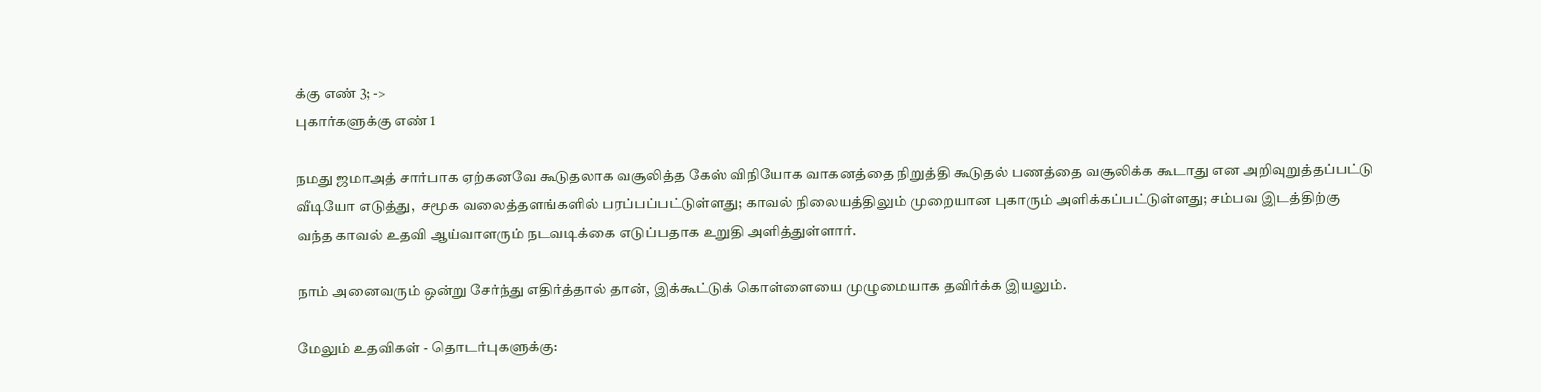க்கு எண் 3; ->
புகார்களுக்கு எண் 1

நமது ஜமாஅத் சார்பாக ஏற்கனவே கூடுதலாக வசூலித்த கேஸ் விநியோக வாகனத்தை நிறுத்தி கூடுதல் பணத்தை வசூலிக்க கூடாது என அறிவுறுத்தப்பட்டு வீடியோ எடுத்து,  சமூக வலைத்தளங்களில் பரப்பப்பட்டுள்ளது; காவல் நிலையத்திலும் முறையான புகாரும் அளிக்கப்பட்டுள்ளது; சம்பவ இடத்திற்கு வந்த காவல் உதவி ஆய்வாளரும் நடவடிக்கை எடுப்பதாக உறுதி அளித்துள்ளார்.

நாம் அனைவரும் ஒன்று சேர்ந்து எதிர்த்தால் தான், இக்கூட்டுக் கொள்ளையை முழுமையாக தவிர்க்க இயலும்.

மேலும் உதவிகள் - தொடர்புகளுக்கு: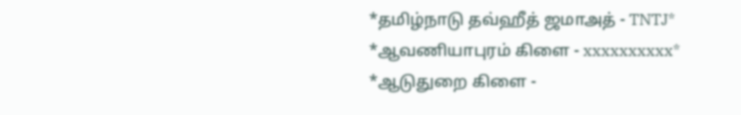*தமிழ்நாடு தவ்ஹீத் ஜமாஅத் - TNTJ*
*ஆவணியாபுரம் கிளை - xxxxxxxxxx*
*ஆடுதுறை கிளை -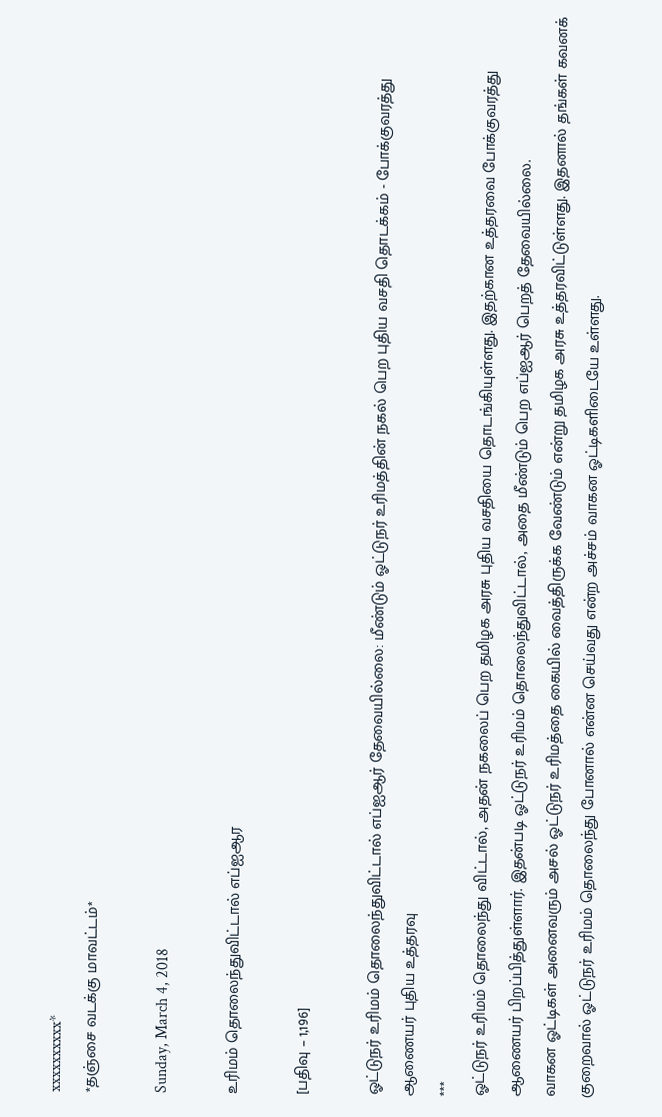xxxxxxxxxx*
*தஞ்சை வடக்கு மாவட்டம்*

Sunday, March 4, 2018

உரிமம் தொலைந்துவிட்டால் எப்ஐஆர

[பதிவு – 1,196]

ஓட்டுநர் உரிமம் தொலைந்துவிட்டால் எப்ஐஆர் தேவையில்லை: மீண்டும் ஓட்டுநர் உரிமத்தின் நகல் பெற புதிய வசதி தொடக்கம் - போக்குவரத்து ஆணையர் புதிய உத்தரவு
***
ஓட்டுநர் உரிமம் தொலைந்து விட்டால், அதன் நகலைப் பெற தமிழக அரசு புதிய வசதியை தொடங்கியுள்ளது. இதற்கான உத்தரவை போக்குவரத்து ஆணையர் பிறப்பித்துள்ளார். இதன்படி ஓட்டுநர் உரிமம் தொலைந்துவிட்டால், அதை மீண்டும் பெற எப்ஐஆர் பெறத் தேவையில்லை.
வாகன ஓட்டிகள் அனைவரும் அசல் ஓட்டுநர் உரிமத்தை கையில் வைத்திருக்க வேண்டும் என்று தமிழக அரசு உத்தரவிட்டுள்ளது. இதனால் தங்கள் கவனக் குறைவால் ஓட்டுநர் உரிமம் தொலைந்து போனால் என்ன செய்வது என்ற அச்சம் வாகன ஓட்டிகளிடையே உள்ளது.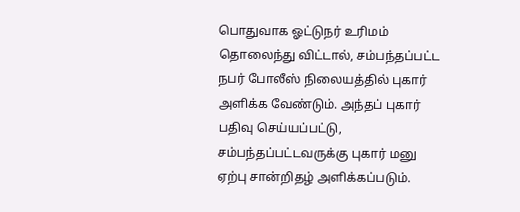பொதுவாக ஓட்டுநர் உரிமம் தொலைந்து விட்டால், சம்பந்தப்பட்ட நபர் போலீஸ் நிலையத்தில் புகார் அளிக்க வேண்டும். அந்தப் புகார் பதிவு செய்யப்பட்டு, சம்பந்தப்பட்டவருக்கு புகார் மனு ஏற்பு சான்றிதழ் அளிக்கப்படும்.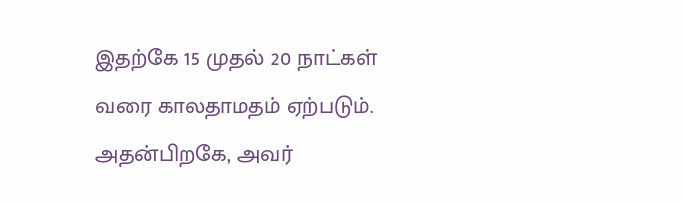இதற்கே 15 முதல் 20 நாட்கள் வரை காலதாமதம் ஏற்படும். அதன்பிறகே, அவர்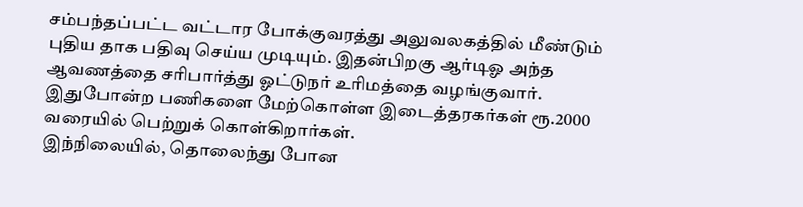சம்பந்தப்பட்ட வட்டார போக்குவரத்து அலுவலகத்தில் மீண்டும் புதிய தாக பதிவு செய்ய முடியும். இதன்பிறகு ஆர்டிஓ அந்த ஆவணத்தை சரிபார்த்து ஓட்டுநர் உரிமத்தை வழங்குவார். இதுபோன்ற பணிகளை மேற்கொள்ள இடைத்தரகர்கள் ரூ.2000 வரையில் பெற்றுக் கொள்கிறார்கள்.
இந்நிலையில், தொலைந்து போன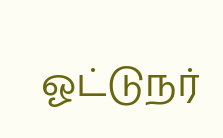ஓட்டுநர்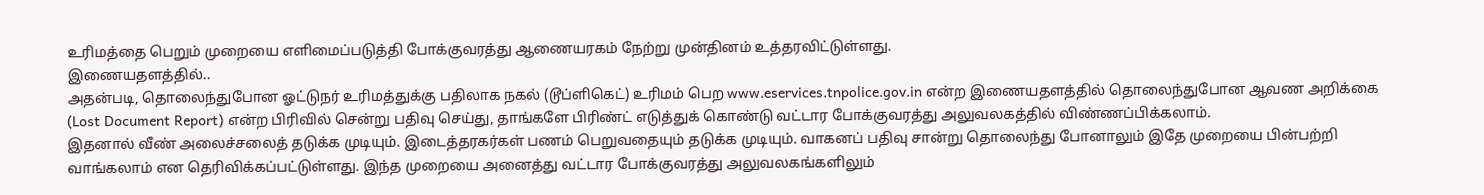உரிமத்தை பெறும் முறையை எளிமைப்படுத்தி போக்குவரத்து ஆணையரகம் நேற்று முன்தினம் உத்தரவிட்டுள்ளது.
இணையதளத்தில்..
அதன்படி, தொலைந்துபோன ஓட்டுநர் உரிமத்துக்கு பதிலாக நகல் (டூப்ளிகெட்) உரிமம் பெற www.eservices.tnpolice.gov.in என்ற இணையதளத்தில் தொலைந்துபோன ஆவண அறிக்கை (Lost Document Report) என்ற பிரிவில் சென்று பதிவு செய்து, தாங்களே பிரிண்ட் எடுத்துக் கொண்டு வட்டார போக்குவரத்து அலுவலகத்தில் விண்ணப்பிக்கலாம்.
இதனால் வீண் அலைச்சலைத் தடுக்க முடியும். இடைத்தரகர்கள் பணம் பெறுவதையும் தடுக்க முடியும். வாகனப் பதிவு சான்று தொலைந்து போனாலும் இதே முறையை பின்பற்றி வாங்கலாம் என தெரிவிக்கப்பட்டுள்ளது. இந்த முறையை அனைத்து வட்டார போக்குவரத்து அலுவலகங்களிலும்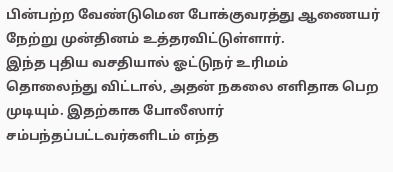பின்பற்ற வேண்டுமென போக்குவரத்து ஆணையர் நேற்று முன்தினம் உத்தரவிட்டுள்ளார்.
இந்த புதிய வசதியால் ஓட்டுநர் உரிமம் தொலைந்து விட்டால், அதன் நகலை எளிதாக பெற முடியும். இதற்காக போலீஸார் சம்பந்தப்பட்டவர்களிடம் எந்த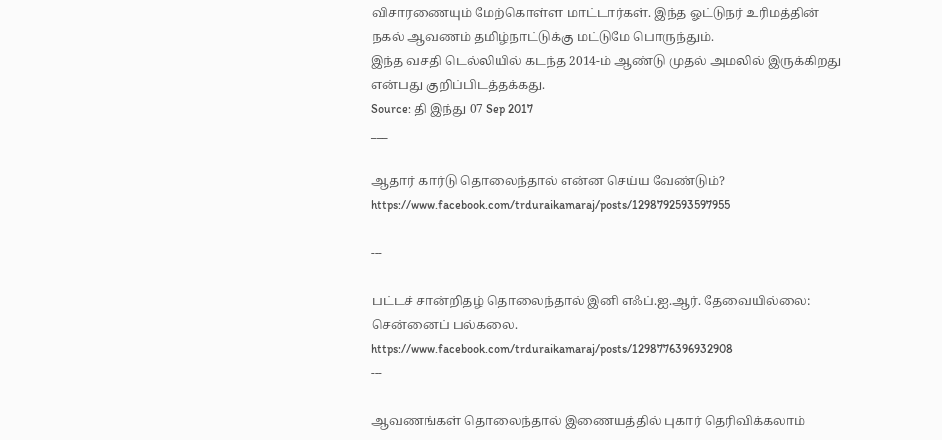விசாரணையும் மேற்கொள்ள மாட்டார்கள். இந்த ஓட்டுநர் உரிமத்தின் நகல் ஆவணம் தமிழ்நாட்டுக்கு மட்டுமே பொருந்தும்.
இந்த வசதி டெல்லியில் கடந்த 2014-ம் ஆண்டு முதல் அமலில் இருக்கிறது என்பது குறிப்பிடத்தக்கது.
Source: தி இந்து 07 Sep 2017
___

ஆதார் கார்டு தொலைந்தால் என்ன செய்ய வேண்டும்?
https://www.facebook.com/trduraikamaraj/posts/1298792593597955

---

பட்டச் சான்றிதழ் தொலைந்தால் இனி எஃப்.ஐ.ஆர். தேவையில்லை: சென்னைப் பல்கலை.
https://www.facebook.com/trduraikamaraj/posts/1298776396932908
---

ஆவணங்கள் தொலைந்தால் இணையத்தில் புகார் தெரிவிக்கலாம்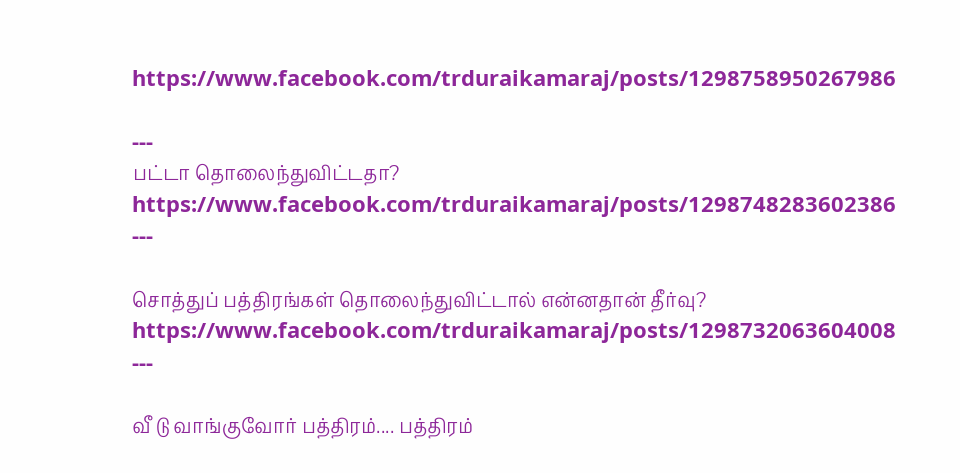https://www.facebook.com/trduraikamaraj/posts/1298758950267986

---
பட்டா தொலைந்துவிட்டதா?
https://www.facebook.com/trduraikamaraj/posts/1298748283602386
---

சொத்துப் பத்திரங்கள் தொலைந்துவிட்டால் என்னதான் தீர்வு?
https://www.facebook.com/trduraikamaraj/posts/1298732063604008
---

வீ டு வாங்குவோர் பத்திரம்.... பத்திரம்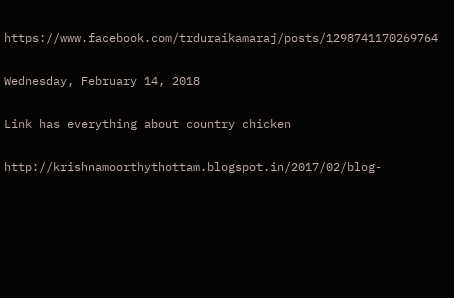https://www.facebook.com/trduraikamaraj/posts/1298741170269764

Wednesday, February 14, 2018

Link has everything about country chicken

http://krishnamoorthythottam.blogspot.in/2017/02/blog-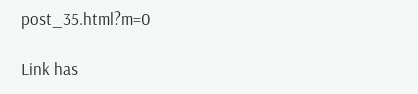post_35.html?m=0

Link has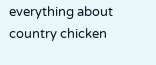everything about country chicken